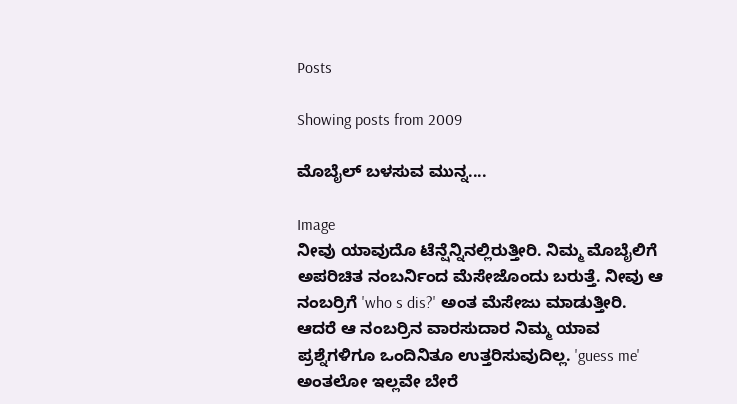Posts

Showing posts from 2009

ಮೊಬೈಲ್ ಬಳಸುವ ಮುನ್ನ....

Image
ನೀವು ಯಾವುದೊ ಟೆನ್ಷೆನ್ನಿನಲ್ಲಿರುತ್ತೀರಿ. ನಿಮ್ಮ ಮೊಬೈಲಿಗೆ ಅಪರಿಚಿತ ನಂಬರ್ನಿಂದ ಮೆಸೇಜೊಂದು ಬರುತ್ತೆ. ನೀವು ಆ ನಂಬರ್ರಿಗೆ 'who s dis?' ಅಂತ ಮೆಸೇಜು ಮಾಡುತ್ತೀರಿ. ಆದರೆ ಆ ನಂಬರ್ರಿನ ವಾರಸುದಾರ ನಿಮ್ಮ ಯಾವ ಪ್ರಶ್ನೆಗಳಿಗೂ ಒಂದಿನಿತೂ ಉತ್ತರಿಸುವುದಿಲ್ಲ. 'guess me' ಅಂತಲೋ ಇಲ್ಲವೇ ಬೇರೆ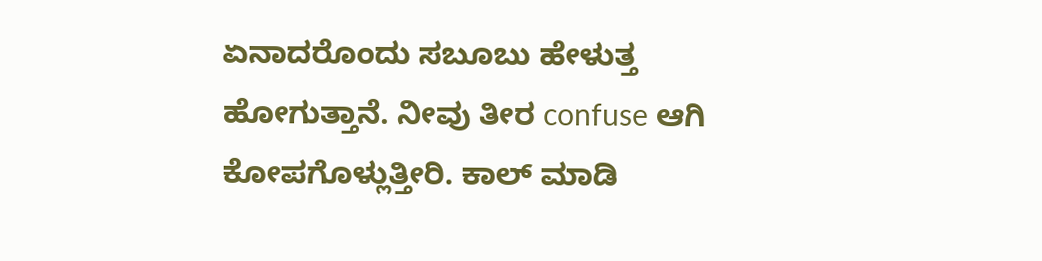ಏನಾದರೊಂದು ಸಬೂಬು ಹೇಳುತ್ತ ಹೋಗುತ್ತಾನೆ. ನೀವು ತೀರ confuse ಆಗಿ ಕೋಪಗೊಳ್ಲುತ್ತೀರಿ. ಕಾಲ್ ಮಾಡಿ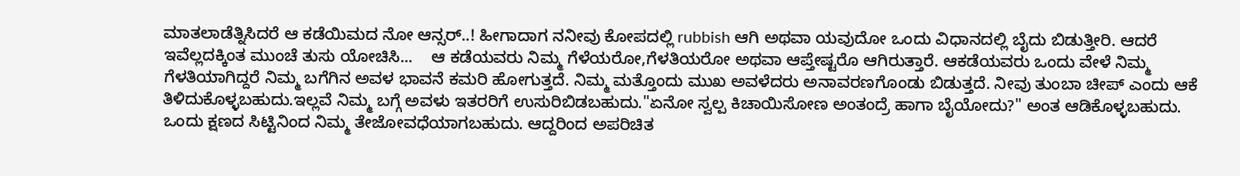ಮಾತಲಾಡೆತ್ನಿಸಿದರೆ ಆ ಕಡೆಯಿಮದ ನೋ ಆನ್ಸರ್..! ಹೀಗಾದಾಗ ನನೀವು ಕೋಪದಲ್ಲಿ rubbish ಆಗಿ ಅಥವಾ ಯವುದೋ ಒಂದು ವಿಧಾನದಲ್ಲಿ ಬೈದು ಬಿಡುತ್ತೀರಿ. ಆದರೆ ಇವೆಲ್ಲದಕ್ಕಿಂತ ಮುಂಚೆ ತುಸು ಯೋಚಿಸಿ...    ಆ ಕಡೆಯವರು ನಿಮ್ಮ ಗೆಳೆಯರೋ,ಗೆಳತಿಯರೋ ಅಥವಾ ಆಪ್ತೇಷ್ಟರೊ ಆಗಿರುತ್ತಾರೆ. ಆಕಡೆಯವರು ಒಂದು ವೇಳೆ ನಿಮ್ಮ ಗೆಳತಿಯಾಗಿದ್ದರೆ ನಿಮ್ಮ ಬಗೆಗಿನ ಅವಳ ಭಾವನೆ ಕಮರಿ ಹೋಗುತ್ತದೆ. ನಿಮ್ಮ ಮತ್ತೊಂದು ಮುಖ ಅವಳೆದರು ಅನಾವರಣಗೊಂಡು ಬಿಡುತ್ತದೆ. ನೀವು ತುಂಬಾ ಚೀಪ್ ಎಂದು ಆಕೆ ತಿಳಿದುಕೊಳ್ಳಬಹುದು.ಇಲ್ಲವೆ ನಿಮ್ಮ ಬಗ್ಗೆ ಅವಳು ಇತರರಿಗೆ ಉಸುರಿಬಿಡಬಹುದು."ಏನೋ ಸ್ವಲ್ಪ ಕಿಚಾಯಿಸೋಣ ಅಂತಂದ್ರೆ ಹಾಗಾ ಬೈಯೋದು?" ಅಂತ ಆಡಿಕೊಳ್ಳಬಹುದು. ಒಂದು ಕ್ಷಣದ ಸಿಟ್ಟಿನಿಂದ ನಿಮ್ಮ ತೇಜೋವಧೆಯಾಗಬಹುದು. ಆದ್ದರಿಂದ ಅಪರಿಚಿತ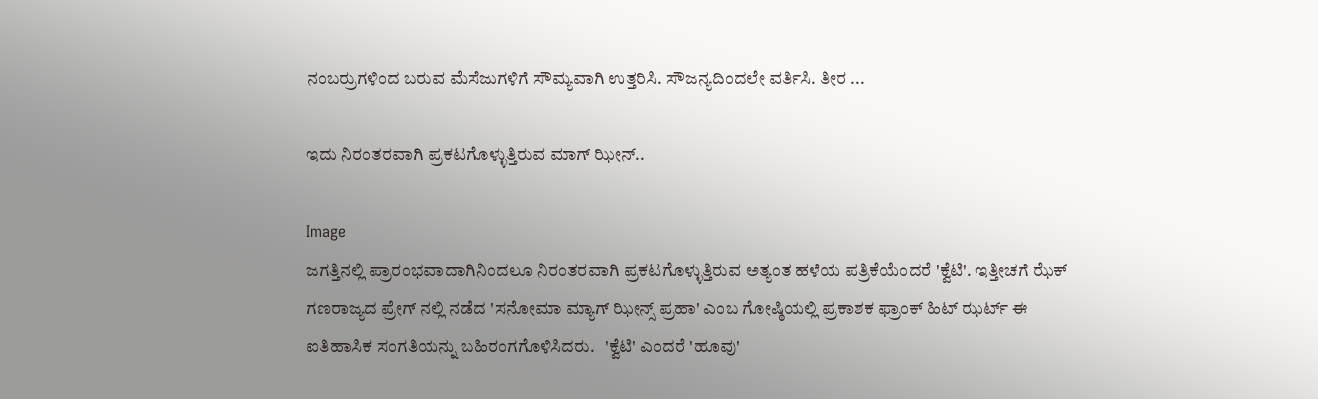ನಂಬರ್ರುಗಳಿಂದ ಬರುವ ಮೆಸೆಜುಗಳಿಗೆ ಸೌಮ್ಯವಾಗಿ ಉತ್ತರಿಸಿ. ಸೌಜನ್ಯದಿಂದಲೇ ವರ್ತಿಸಿ. ತೀರ ...

ಇದು ನಿರಂತರವಾಗಿ ಪ್ರಕಟಗೊಳ್ಳುತ್ತಿರುವ ಮಾಗ್ ಝೀನ್..

Image
ಜಗತ್ತಿನಲ್ಲಿ ಪ್ರಾರಂಭವಾದಾಗಿನಿಂದಲೂ ನಿರಂತರವಾಗಿ ಪ್ರಕಟಗೊಳ್ಳುತ್ತಿರುವ ಅತ್ಯಂತ ಹಳೆಯ ಪತ್ರಿಕೆಯೆಂದರೆ 'ಕ್ವೆಟಿ'. ಇತ್ತೀಚಗೆ ಝೆಕ್ ಗಣರಾಜ್ಯದ ಪ್ರೇಗ್ ನಲ್ಲಿ ನಡೆದ 'ಸನೋಮಾ ಮ್ಯಾಗ್ ಝೀನ್ಸ್ ಪ್ರಹಾ' ಎಂಬ ಗೋಷ್ಠಿಯಲ್ಲಿ ಪ್ರಕಾಶಕ ಫ್ರಾಂಕ್ ಹಿಟ್ ಝರ್ಟ್ ಈ ಐತಿಹಾಸಿಕ ಸಂಗತಿಯನ್ನು ಬಹಿರಂಗಗೊಳಿಸಿದರು.   'ಕ್ವೆಟಿ' ಎಂದರೆ 'ಹೂವು'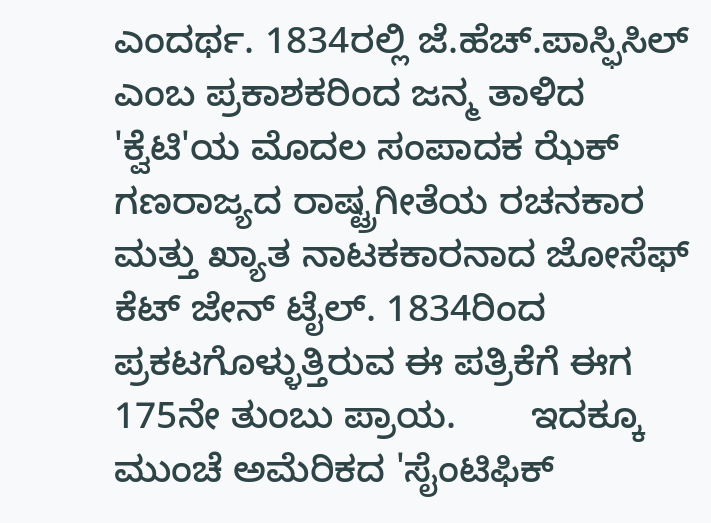ಎಂದರ್ಥ. 1834ರಲ್ಲಿ ಜೆ.ಹೆಚ್.ಪಾಸ್ಫಿಸಿಲ್ ಎಂಬ ಪ್ರಕಾಶಕರಿಂದ ಜನ್ಮ ತಾಳಿದ 'ಕ್ವೆಟಿ'ಯ ಮೊದಲ ಸಂಪಾದಕ ಝೆಕ್ ಗಣರಾಜ್ಯದ ರಾಷ್ಟ್ರಗೀತೆಯ ರಚನಕಾರ ಮತ್ತು ಖ್ಯಾತ ನಾಟಕಕಾರನಾದ ಜೋಸೆಫ್ ಕೆಟ್ ಜೇನ್ ಟೈಲ್. 1834ರಿಂದ ಪ್ರಕಟಗೊಳ್ಳುತ್ತಿರುವ ಈ ಪತ್ರಿಕೆಗೆ ಈಗ 175ನೇ ತುಂಬು ಪ್ರಾಯ.       ಇದಕ್ಕೂ ಮುಂಚೆ ಅಮೆರಿಕದ 'ಸೈಂಟಿಫಿಕ್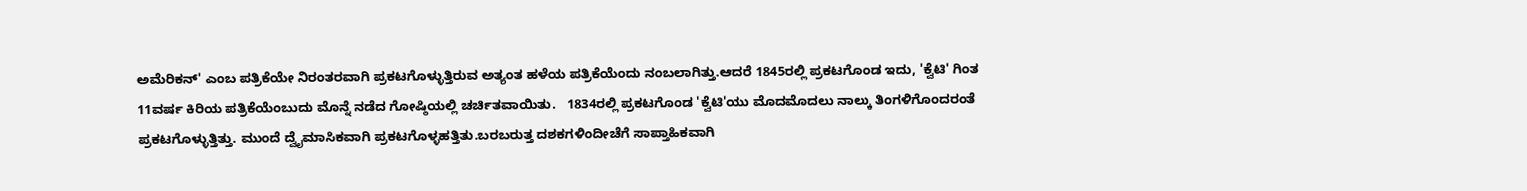ಅಮೆರಿಕನ್' ಎಂಬ ಪತ್ರಿಕೆಯೇ ನಿರಂತರವಾಗಿ ಪ್ರಕಟಗೊಳ್ಳುತ್ತಿರುವ ಅತ್ಯಂತ ಹಳೆಯ ಪತ್ರಿಕೆಯೆಂದು ನಂಬಲಾಗಿತ್ತು.ಆದರೆ 1845ರಲ್ಲಿ ಪ್ರಕಟಗೊಂಡ ಇದು, 'ಕ್ವೆಟಿ' ಗಿಂತ 11ವರ್ಷ ಕಿರಿಯ ಪತ್ರಿಕೆಯೆಂಬುದು ಮೊನ್ನೆ ನಡೆದ ಗೋಷ್ಠಿಯಲ್ಲಿ ಚರ್ಚಿತವಾಯಿತು.   1834ರಲ್ಲಿ ಪ್ರಕಟಗೊಂಡ 'ಕ್ವೆಟಿ'ಯು ಮೊದಮೊದಲು ನಾಲ್ಕು ತಿಂಗಳಿಗೊಂದರಂತೆ ಪ್ರಕಟಗೊಳ್ಳುತ್ತಿತ್ತು. ಮುಂದೆ ದ್ವೈಮಾಸಿಕವಾಗಿ ಪ್ರಕಟಗೊಳ್ಳಹತ್ತಿತು.ಬರಬರುತ್ತ ದಶಕಗಳಿಂದೀಚೆಗೆ ಸಾಪ್ತಾಹಿಕವಾಗಿ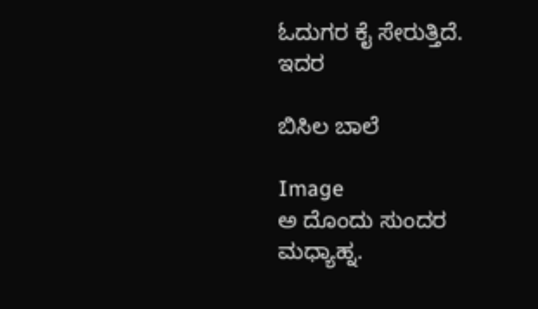ಓದುಗರ ಕೈ ಸೇರುತ್ತಿದೆ. ಇದರ

ಬಿಸಿಲ ಬಾಲೆ

Image
ಅ ದೊಂದು ಸುಂದರ ಮಧ್ಯಾಹ್ನ.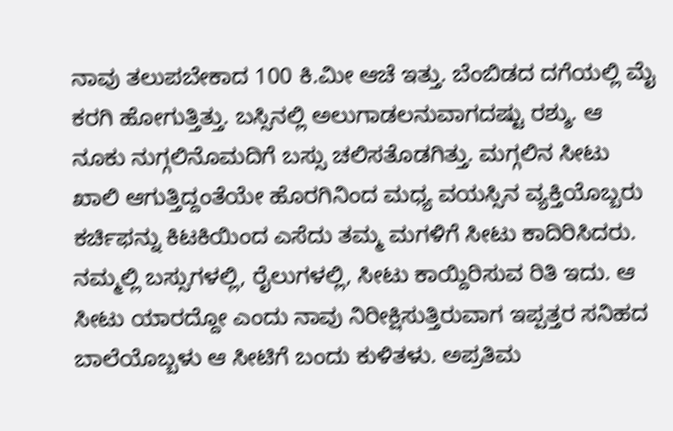ನಾವು ತಲುಪಬೇಕಾದ 100 ಕಿ.ಮೀ ಆಚೆ ಇತ್ತು. ಬೆಂಬಿಡದ ದಗೆಯಲ್ಲಿ ಮೈ ಕರಗಿ ಹೋಗುತ್ತಿತ್ತು. ಬಸ್ಸಿನಲ್ಲಿ ಅಲುಗಾಡಲನುವಾಗದಷ್ಟು ರಶ್ಶು. ಆ ನೂಕು ನುಗ್ಗಲಿನೊಮದಿಗೆ ಬಸ್ಸು ಚಲಿಸತೊಡಗಿತ್ತು. ಮಗ್ಗಲಿನ ಸೀಟು ಖಾಲಿ ಆಗುತ್ತಿದ್ದಂತೆಯೇ ಹೊರಗಿನಿಂದ ಮಧ್ಯ ವಯಸ್ಸಿನ ವ್ಯಕ್ತಿಯೊಬ್ಬರು ಕರ್ಚಿಫನ್ನು ಕಿಟಕಿಯಿಂದ ಎಸೆದು ತಮ್ಮ ಮಗಳಿಗೆ ಸೀಟು ಕಾದಿರಿಸಿದರು. ನಮ್ಮಲ್ಲಿ ಬಸ್ಸುಗಳಲ್ಲಿ, ರೈಲುಗಳಲ್ಲಿ, ಸೀಟು ಕಾಯ್ದಿರಿಸುವ ರಿತಿ ಇದು. ಆ ಸೀಟು ಯಾರದ್ದೋ ಎಂದು ನಾವು ನಿರೀಕ್ಷಿಸುತ್ತಿರುವಾಗ ಇಪ್ಪತ್ತರ ಸನಿಹದ ಬಾಲೆಯೊಬ್ಬಳು ಆ ಸೀಟಿಗೆ ಬಂದು ಕುಳಿತಳು. ಅಪ್ರತಿಮ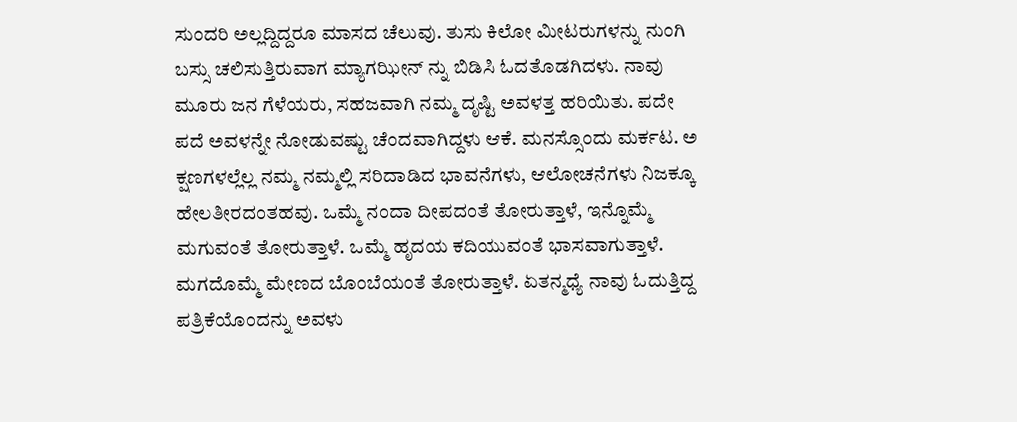ಸುಂದರಿ ಅಲ್ಲದ್ದಿದ್ದರೂ ಮಾಸದ ಚೆಲುವು. ತುಸು ಕಿಲೋ ಮೀಟರುಗಳನ್ನು ನುಂಗಿ ಬಸ್ಸು ಚಲಿಸುತ್ತಿರುವಾಗ ಮ್ಯಾಗಝೀನ್ ನ್ನು ಬಿಡಿಸಿ ಓದತೊಡಗಿದಳು. ನಾವು ಮೂರು ಜನ ಗೆಳೆಯರು, ಸಹಜವಾಗಿ ನಮ್ಮ ದೃಷ್ಟಿ ಅವಳತ್ತ ಹರಿಯಿತು. ಪದೇ ಪದೆ ಅವಳನ್ನೇ ನೋಡುವಷ್ಟು ಚೆಂದವಾಗಿದ್ದಳು ಆಕೆ. ಮನಸ್ಸೊಂದು ಮರ್ಕಟ. ಅ ಕ್ಷಣಗಳಲ್ಲೆಲ್ಲ ನಮ್ಮ ನಮ್ಮಲ್ಲಿ ಸರಿದಾಡಿದ ಭಾವನೆಗಳು, ಆಲೋಚನೆಗಳು ನಿಜಕ್ಕೂ ಹೇಲತೀರದಂತಹವು. ಒಮ್ಮೆ ನಂದಾ ದೀಪದಂತೆ ತೋರುತ್ತಾಳೆ, ಇನ್ನೊಮ್ಮೆ ಮಗುವಂತೆ ತೋರುತ್ತಾಳೆ. ಒಮ್ಮೆ ಹೃದಯ ಕದಿಯುವಂತೆ ಭಾಸವಾಗುತ್ತಾಳೆ. ಮಗದೊಮ್ಮೆ ಮೇಣದ ಬೊಂಬೆಯಂತೆ ತೋರುತ್ತಾಳೆ. ಏತನ್ಮಧ್ಯೆ ನಾವು ಓದುತ್ತಿದ್ದ ಪತ್ರಿಕೆಯೊಂದನ್ನು ಅವಳು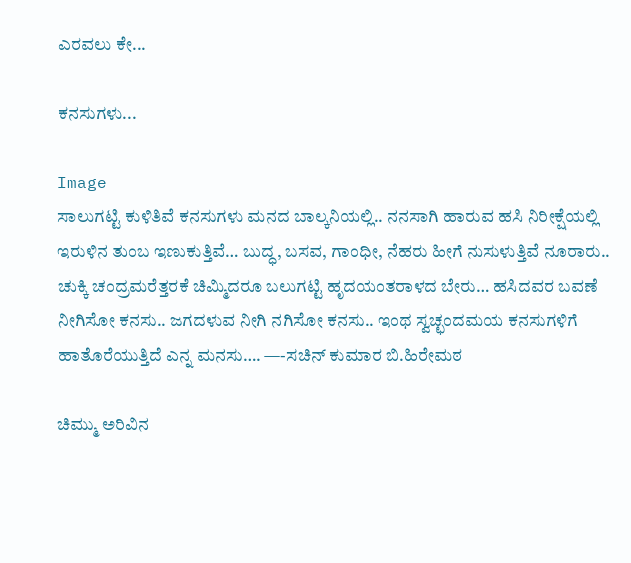ಎರವಲು ಕೇ...

ಕನಸುಗಳು...

Image
ಸಾಲುಗಟ್ಟಿ ಕುಳಿತಿವೆ ಕನಸುಗಳು ಮನದ ಬಾಲ್ಕನಿಯಲ್ಲಿ.. ನನಸಾಗಿ ಹಾರುವ ಹಸಿ ನಿರೀಕ್ಷೆಯಲ್ಲಿ ಇರುಳಿನ ತುಂಬ ಇಣುಕುತ್ತಿವೆ… ಬುದ್ಧ, ಬಸವ, ಗಾಂಧೀ, ನೆಹರು ಹೀಗೆ ನುಸುಳುತ್ತಿವೆ ನೂರಾರು.. ಚುಕ್ಕಿ ಚಂದ್ರಮರೆತ್ತರಕೆ ಚಿಮ್ಮಿದರೂ ಬಲುಗಟ್ಟಿ ಹೃದಯಂತರಾಳದ ಬೇರು… ಹಸಿದವರ ಬವಣೆ ನೀಗಿಸೋ ಕನಸು.. ಜಗದಳುವ ನೀಗಿ ನಗಿಸೋ ಕನಸು.. ಇಂಥ ಸ್ವಚ್ಛಂದಮಯ ಕನಸುಗಳಿಗೆ ಹಾತೊರೆಯುತ್ತಿದೆ ಎನ್ನ ಮನಸು…. —-ಸಚಿನ್ ಕುಮಾರ ಬಿ.ಹಿರೇಮಠ

ಚಿಮ್ಮು ಅರಿವಿನ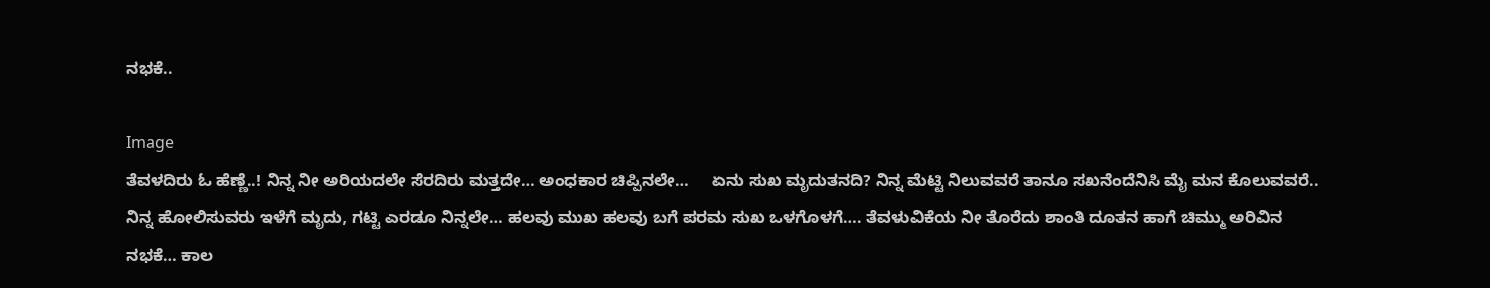ನಭಕೆ..

Image
ತೆವಳದಿರು ಓ ಹೆಣ್ಣೆ..! ನಿನ್ನ ನೀ ಅರಿಯದಲೇ ಸೆರದಿರು ಮತ್ತದೇ… ಅಂಧಕಾರ ಚಿಪ್ಪಿನಲೇ…     ಏನು ಸುಖ ಮೃದುತನದಿ? ನಿನ್ನ ಮೆಟ್ಟಿ ನಿಲುವವರೆ ತಾನೂ ಸಖನೆಂದೆನಿಸಿ ಮೈ ಮನ ಕೊಲುವವರೆ.. ನಿನ್ನ ಹೋಲಿಸುವರು ಇಳೆಗೆ ಮೃದು, ಗಟ್ಟಿ ಎರಡೂ ನಿನ್ನಲೇ… ಹಲವು ಮುಖ ಹಲವು ಬಗೆ ಪರಮ ಸುಖ ಒಳಗೊಳಗೆ…. ತೆವಳುವಿಕೆಯ ನೀ ತೊರೆದು ಶಾಂತಿ ದೂತನ ಹಾಗೆ ಚಿಮ್ಮು ಅರಿವಿನ ನಭಕೆ… ಕಾಲ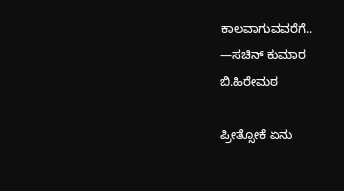ಕಾಲವಾಗುವವರೆಗೆ.. —ಸಚಿನ್ ಕುಮಾರ ಬಿ.ಹಿರೇಮಠ

ಪ್ರೀತ್ಸೋಕೆ ಏನು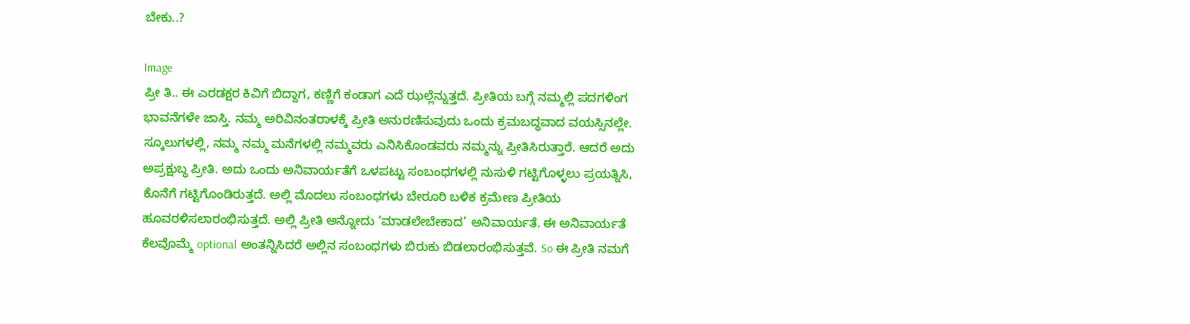ಬೇಕು..?

Image
ಪ್ರೀ ತಿ.. ಈ ಎರಡಕ್ಷರ ಕಿವಿಗೆ ಬಿದ್ದಾಗ, ಕಣ್ಣಿಗೆ ಕಂಡಾಗ ಎದೆ ಝಲ್ಲೆನ್ನುತ್ತದೆ. ಪ್ರೀತಿಯ ಬಗ್ಗೆ ನಮ್ಮಲ್ಲಿ ಪದಗಳಿಂಗ ಭಾವನೆಗಳೇ ಜಾಸ್ತಿ. ನಮ್ಮ ಅರಿವಿನಂತರಾಳಕ್ಕೆ ಪ್ರೀತಿ ಅನುರಣಿಸುವುದು ಒಂದು ಕ್ರಮಬದ್ಧವಾದ ವಯಸ್ಸಿನಲ್ಲೇ. ಸ್ಕೂಲುಗಳಲ್ಲಿ, ನಮ್ಮ ನಮ್ಮ ಮನೆಗಳಲ್ಲಿ ನಮ್ಮವರು ಎನಿಸಿಕೊಂಡವರು ನಮ್ಮನ್ನು ಪ್ರೀತಿಸಿರುತ್ತಾರೆ. ಆದರೆ ಅದು ಅಪ್ರಕ್ಷುಬ್ಧ ಪ್ರೀತಿ. ಅದು ಒಂದು ಅನಿವಾರ್ಯತೆಗೆ ಒಳಪಟ್ಟು ಸಂಬಂಧಗಳಲ್ಲಿ ನುಸುಳಿ ಗಟ್ಟಿಗೊಳ್ಳಲು ಪ್ರಯತ್ನಿಸಿ, ಕೊನೆಗೆ ಗಟ್ಟಿಗೊಂಡಿರುತ್ತದೆ. ಅಲ್ಲಿ ಮೊದಲು ಸಂಬಂಧಗಳು ಬೇರೂರಿ ಬಳಿಕ ಕ್ರಮೇಣ ಪ್ರೀತಿಯ ಹೂವರಳಿಸಲಾರಂಭಿಸುತ್ತದೆ. ಅಲ್ಲಿ ಪ್ರೀತಿ ಅನ್ನೋದು ‘ಮಾಡಲೇಬೇಕಾದ’ ಅನಿವಾರ್ಯತೆ. ಈ ಅನಿವಾರ್ಯತೆ ಕೆಲವೊಮ್ಮೆ optional ಅಂತನ್ನಿಸಿದರೆ ಅಲ್ಲಿನ ಸಂಬಂಧಗಳು ಬಿರುಕು ಬಿಡಲಾರಂಭಿಸುತ್ತವೆ. So ಈ ಪ್ರೀತಿ ನಮಗೆ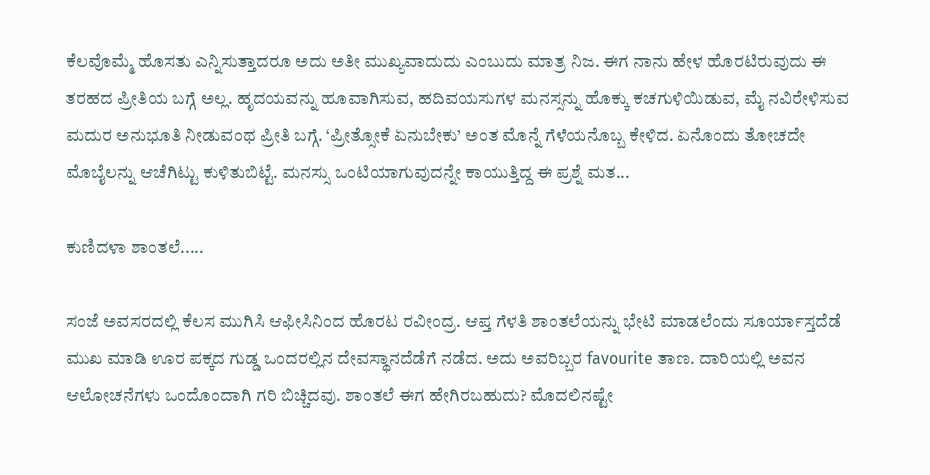ಕೆಲವೊಮ್ಮೆ ಹೊಸತು ಎನ್ನಿಸುತ್ತಾದರೂ ಅದು ಅತೀ ಮುಖ್ಯವಾದುದು ಎಂಬುದು ಮಾತ್ರ ನಿಜ. ಈಗ ನಾನು ಹೇಳ ಹೊರಟಿರುವುದು ಈ ತರಹದ ಪ್ರೀತಿಯ ಬಗ್ಗೆ ಅಲ್ಲ. ಹೃದಯವನ್ನು ಹೂವಾಗಿಸುವ, ಹದಿವಯಸುಗಳ ಮನಸ್ಸನ್ನು ಹೊಕ್ಕು ಕಚಗುಳಿಯಿಡುವ, ಮೈ ನವಿರೇಳಿಸುವ ಮದುರ ಅನುಭೂತಿ ನೀಡುವಂಥ ಪ್ರೀತಿ ಬಗ್ಗೆ. ‘ಪ್ರೀತ್ಸೋಕೆ ಏನುಬೇಕು’ ಅಂತ ಮೊನ್ನೆ ಗೆಳೆಯನೊಬ್ಬ ಕೇಳಿದ. ಏನೊಂದು ತೋಚದೇ ಮೊಬೈಲನ್ನು ಆಚೆಗಿಟ್ಟು ಕುಳಿತುಬಿಟ್ಟೆ. ಮನಸ್ಸು ಒಂಟಿಯಾಗುವುದನ್ನೇ ಕಾಯುತ್ತಿದ್ದ ಈ ಪ್ರಶ್ನೆ ಮತ...

ಕುಣಿದಳಾ ಶಾಂತಲೆ.....

ಸಂಜೆ ಅವಸರದಲ್ಲಿ ಕೆಲಸ ಮುಗಿಸಿ ಆಫೀಸಿನಿಂದ ಹೊರಟ ರವೀಂದ್ರ. ಆಪ್ತ ಗೆಳತಿ ಶಾಂತಲೆಯನ್ನು ಭೇಟಿ ಮಾಡಲೆಂದು ಸೂರ್ಯಾಸ್ತದೆಡೆ ಮುಖ ಮಾಡಿ ಊರ ಪಕ್ಕದ ಗುಡ್ಡ ಒಂದರಲ್ಲಿನ ದೇವಸ್ಥಾನದೆಡೆಗೆ ನಡೆದ. ಅದು ಅವರಿಬ್ಬರ favourite ತಾಣ. ದಾರಿಯಲ್ಲಿ ಅವನ ಆಲೋಚನೆಗಳು ಒಂದೊಂದಾಗಿ ಗರಿ ಬಿಚ್ಚಿದವು. ಶಾಂತಲೆ ಈಗ ಹೇಗಿರಬಹುದು? ಮೊದಲಿನಷ್ಟೇ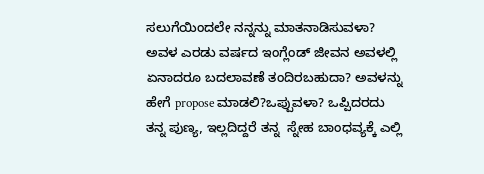ಸಲುಗೆಯಿಂದಲೇ ನನ್ನನ್ನು ಮಾತನಾಡಿಸುವಳಾ? ಅವಳ ಎರಡು ವರ್ಷದ ಇಂಗ್ಲೆಂಡ್ ಜೀವನ ಅವಳಲ್ಲಿ ಏನಾದರೂ ಬದಲಾವಣೆ ತಂದಿರಬಹುದಾ? ಅವಳನ್ನು ಹೇಗೆ propose ಮಾಡಲಿ?ಒಪ್ಪುವಳಾ? ಒಪ್ಪಿದರದು ತನ್ನ ಪುಣ್ಯ, ಇಲ್ಲದಿದ್ದರೆ ತನ್ನ  ಸ್ನೇಹ ಬಾಂಧವ್ಯಕ್ಕೆ ಎಲ್ಲಿ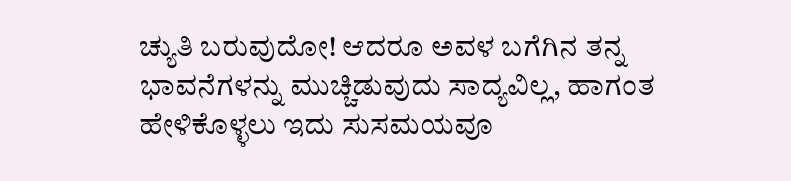ಚ್ಯುತಿ ಬರುವುದೋ! ಆದರೂ ಅವಳ ಬಗೆಗಿನ ತನ್ನ ಭಾವನೆಗಳನ್ನು ಮುಚ್ಚಿಡುವುದು ಸಾದ್ಯವಿಲ್ಲ, ಹಾಗಂತ ಹೇಳಿಕೊಳ್ಳಲು ಇದು ಸುಸಮಯವೂ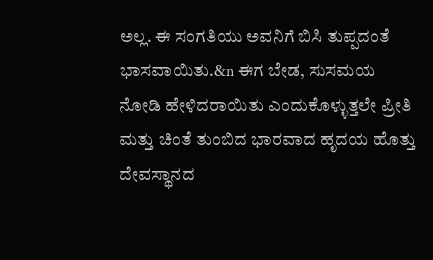ಅಲ್ಲ. ಈ ಸಂಗತಿಯು ಅವನಿಗೆ ಬಿಸಿ ತುಪ್ಪದಂತೆ ಭಾಸವಾಯಿತು.&n ಈಗ ಬೇಡ, ಸುಸಮಯ ನೋಡಿ ಹೇಳಿದರಾಯಿತು ಎಂದುಕೊಳ್ಳುತ್ತಲೇ ಪ್ರೀತಿ ಮತ್ತು ಚಿಂತೆ ತುಂಬಿದ ಭಾರವಾದ ಹೃದಯ ಹೊತ್ತು ದೇವಸ್ಥಾನದ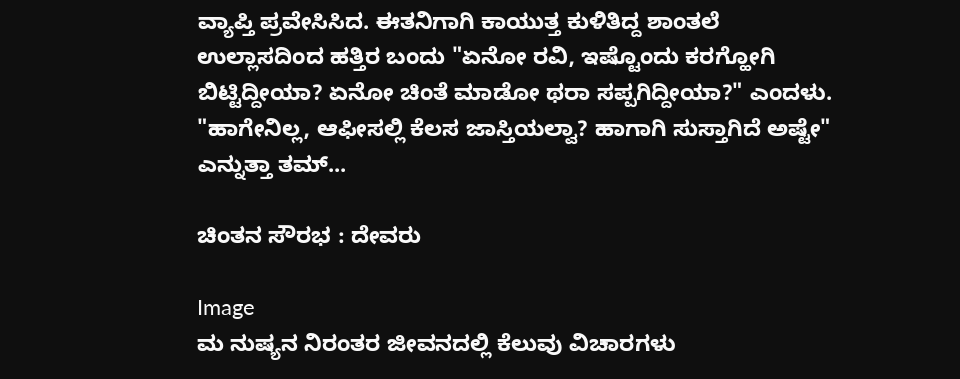ವ್ಯಾಪ್ತಿ ಪ್ರವೇಸಿಸಿದ. ಈತನಿಗಾಗಿ ಕಾಯುತ್ತ ಕುಳಿತಿದ್ದ ಶಾಂತಲೆ ಉಲ್ಲಾಸದಿಂದ ಹತ್ತಿರ ಬಂದು "ಏನೋ ರವಿ, ಇಷ್ಟೊಂದು ಕರಗ್ಹೋಗಿ ಬಿಟ್ಟಿದ್ದೀಯಾ? ಏನೋ ಚಿಂತೆ ಮಾಡೋ ಥರಾ ಸಪ್ಪಗಿದ್ದೀಯಾ?" ಎಂದಳು. "ಹಾಗೇನಿಲ್ಲ, ಆಫೀಸಲ್ಲಿ ಕೆಲಸ ಜಾಸ್ತಿಯಲ್ವಾ? ಹಾಗಾಗಿ ಸುಸ್ತಾಗಿದೆ ಅಷ್ಟೇ" ಎನ್ನುತ್ತಾ ತಮ್...

ಚಿಂತನ ಸೌರಭ : ದೇವರು

Image
ಮ ನುಷ್ಯನ ನಿರಂತರ ಜೀವನದಲ್ಲಿ ಕೆಲುವು ವಿಚಾರಗಳು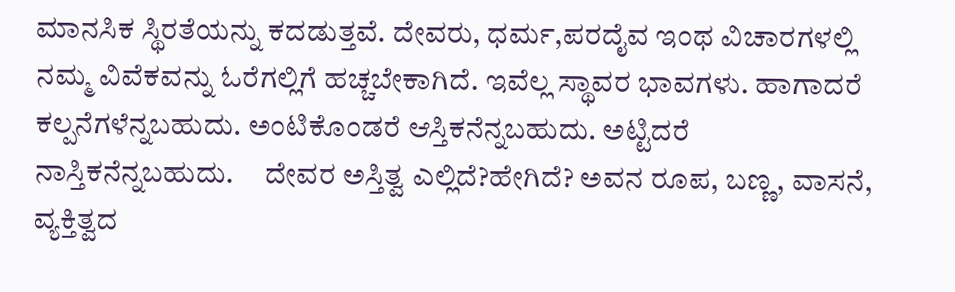ಮಾನಸಿಕ ಸ್ಥಿರತೆಯನ್ನು ಕದಡುತ್ತವೆ. ದೇವರು, ಧರ್ಮ,ಪರದೈವ ಇಂಥ ವಿಚಾರಗಳಲ್ಲಿ ನಮ್ಮ ವಿವೆಕವನ್ನು ಓರೆಗಲ್ಲಿಗೆ ಹಚ್ಚಬೇಕಾಗಿದೆ. ಇವೆಲ್ಲ ಸ್ಥಾವರ ಭಾವಗಳು. ಹಾಗಾದರೆ ಕಲ್ಪನೆಗಳೆನ್ನಬಹುದು. ಅಂಟಿಕೊಂಡರೆ ಆಸ್ತಿಕನೆನ್ನಬಹುದು. ಅಟ್ಟಿದರೆ ನಾಸ್ತಿಕನೆನ್ನಬಹುದು.     ದೇವರ ಅಸ್ತಿತ್ವ ಎಲ್ಲಿದೆ?ಹೇಗಿದೆ? ಅವನ ರೂಪ, ಬಣ್ಣ, ವಾಸನೆ, ವ್ಯಕ್ತಿತ್ವದ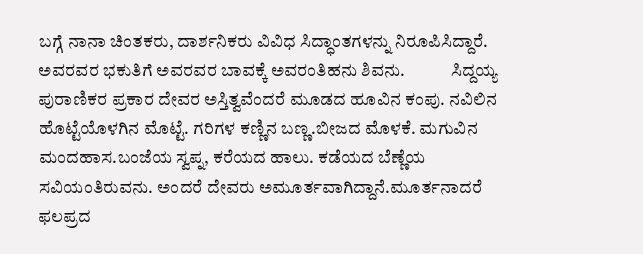ಬಗ್ಗೆ ನಾನಾ ಚಿಂತಕರು, ದಾರ್ಶನಿಕರು ವಿವಿಧ ಸಿದ್ಧಾಂತಗಳನ್ನು ನಿರೂಪಿಸಿದ್ದಾರೆ. ಅವರವರ ಭಕುತಿಗೆ ಅವರವರ ಬಾವಕ್ಕೆ ಅವರಂತಿಹನು ಶಿವನು.             ಸಿದ್ದಯ್ಯ ಪುರಾಣಿಕರ ಪ್ರಕಾರ ದೇವರ ಅಸ್ತಿತ್ವವೆಂದರೆ ಮೂಡದ ಹೂವಿನ ಕಂಪು. ನವಿಲಿನ ಹೊಟ್ಟೆಯೊಳಗಿನ ಮೊಟ್ಟೆ. ಗರಿಗಳ ಕಣ್ಣಿನ ಬಣ್ಣ.ಬೀಜದ ಮೊಳಕೆ. ಮಗುವಿನ ಮಂದಹಾಸ.ಬಂಜೆಯ ಸ್ವಪ್ನ, ಕರೆಯದ ಹಾಲು. ಕಡೆಯದ ಬೆಣ್ಣೆಯ ಸವಿಯಂತಿರುವನು. ಅಂದರೆ ದೇವರು ಅಮೂರ್ತವಾಗಿದ್ದಾನೆ.ಮೂರ್ತನಾದರೆ ಫಲಪ್ರದ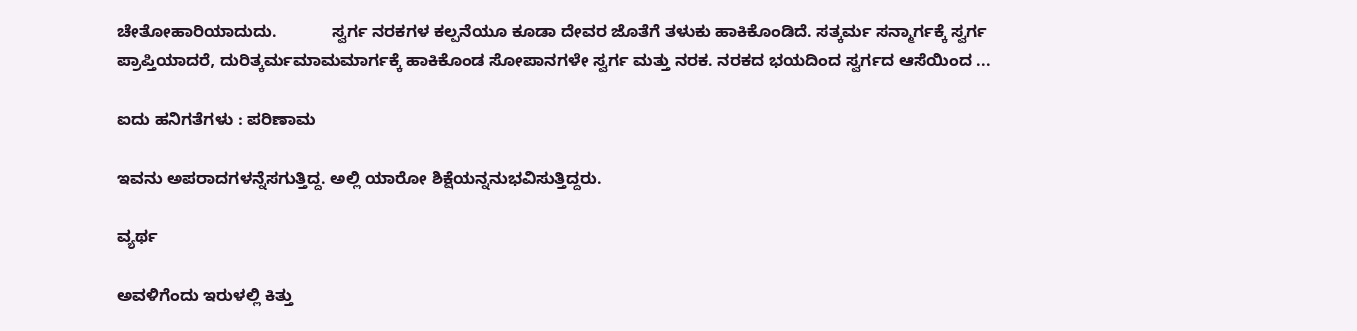ಚೇತೋಹಾರಿಯಾದುದು.            ಸ್ವರ್ಗ ನರಕಗಳ ಕಲ್ಪನೆಯೂ ಕೂಡಾ ದೇವರ ಜೊತೆಗೆ ತಳುಕು ಹಾಕಿಕೊಂಡಿದೆ. ಸತ್ಕರ್ಮ ಸನ್ಮಾರ್ಗಕ್ಕೆ ಸ್ವರ್ಗ ಪ್ರಾಪ್ತಿಯಾದರೆ, ದುರಿತ್ಕರ್ಮಮಾಮಮಾರ್ಗಕ್ಕೆ ಹಾಕಿಕೊಂಡ ಸೋಪಾನಗಳೇ ಸ್ವರ್ಗ ಮತ್ತು ನರಕ. ನರಕದ ಭಯದಿಂದ ಸ್ವರ್ಗದ ಆಸೆಯಿಂದ ...

ಐದು ಹನಿಗತೆಗಳು : ಪರಿಣಾಮ

ಇವನು ಅಪರಾದಗಳನ್ನೆಸಗುತ್ತಿದ್ದ. ಅಲ್ಲಿ ಯಾರೋ ಶಿಕ್ಷೆಯನ್ನನುಭವಿಸುತ್ತಿದ್ದರು.

ವ್ಯರ್ಥ

ಅವಳಿಗೆಂದು ಇರುಳಲ್ಲಿ ಕಿತ್ತು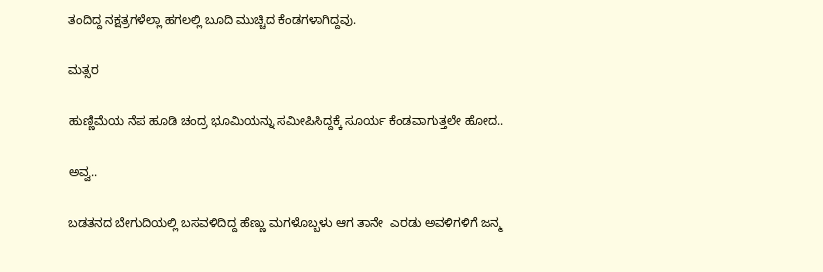ತಂದಿದ್ದ ನಕ್ಷತ್ರಗಳೆಲ್ಲಾ ಹಗಲಲ್ಲಿ ಬೂದಿ ಮುಚ್ಚಿದ ಕೆಂಡಗಳಾಗಿದ್ದವು.

ಮತ್ಸರ

ಹುಣ್ಣಿಮೆಯ ನೆಪ ಹೂಡಿ ಚಂದ್ರ ಭೂಮಿಯನ್ನು ಸಮೀಪಿಸಿದ್ದಕ್ಕೆ ಸೂರ್ಯ ಕೆಂಡವಾಗುತ್ತಲೇ ಹೋದ..

ಅವ್ವ..

ಬಡತನದ ಬೇಗುದಿಯಲ್ಲಿ ಬಸವಳಿದಿದ್ದ ಹೆಣ್ಣು ಮಗಳೊಬ್ಬಳು ಆಗ ತಾನೇ  ಎರಡು ಅವಳಿಗಳಿಗೆ ಜನ್ಮ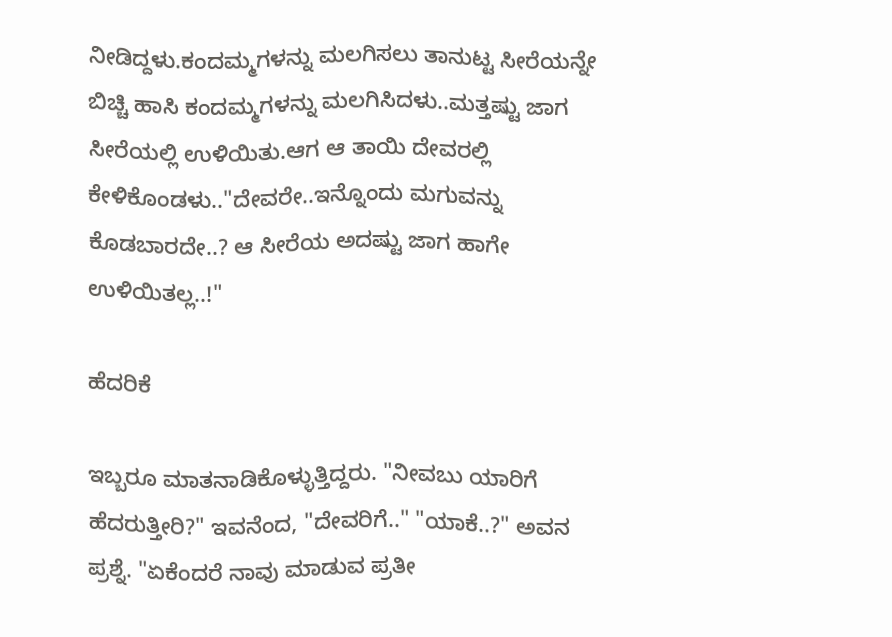ನೀಡಿದ್ದಳು.ಕಂದಮ್ಮಗಳನ್ನು ಮಲಗಿಸಲು ತಾನುಟ್ಟ ಸೀರೆಯನ್ನೇ ಬಿಚ್ಚಿ ಹಾಸಿ ಕಂದಮ್ಮಗಳನ್ನು ಮಲಗಿಸಿದಳು..ಮತ್ತಷ್ಟು ಜಾಗ ಸೀರೆಯಲ್ಲಿ ಉಳಿಯಿತು.ಆಗ ಆ ತಾಯಿ ದೇವರಲ್ಲಿ ಕೇಳಿಕೊಂಡಳು.."ದೇವರೇ..ಇನ್ನೊಂದು ಮಗುವನ್ನು ಕೊಡಬಾರದೇ..? ಆ ಸೀರೆಯ ಅದಷ್ಟು ಜಾಗ ಹಾಗೇ ಉಳಿಯಿತಲ್ಲ..!"

ಹೆದರಿಕೆ

ಇಬ್ಬರೂ ಮಾತನಾಡಿಕೊಳ್ಳುತ್ತಿದ್ದರು. "ನೀವಬು ಯಾರಿಗೆ ಹೆದರುತ್ತೀರಿ?" ಇವನೆಂದ, "ದೇವರಿಗೆ.." "ಯಾಕೆ..?" ಅವನ ಪ್ರಶ್ನೆ. "ಏಕೆಂದರೆ ನಾವು ಮಾಡುವ ಪ್ರತೀ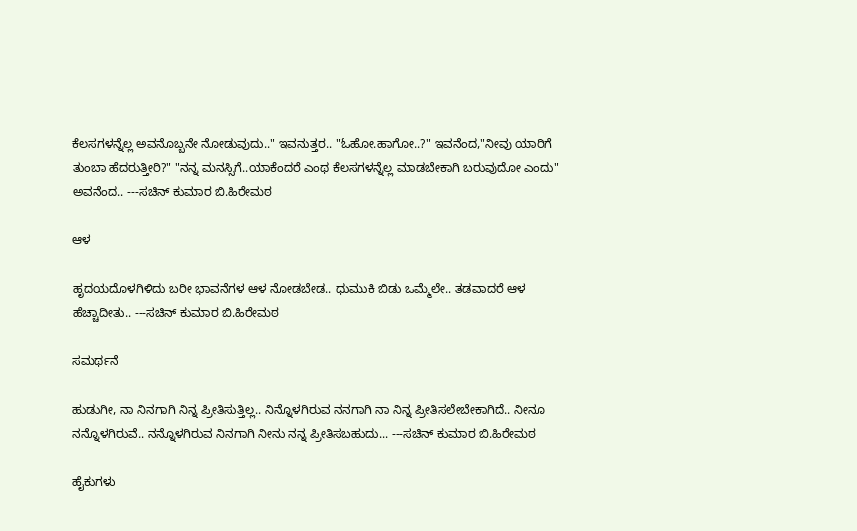ಕೆಲಸಗಳನ್ನೆಲ್ಲ ಅವನೊಬ್ಬನೇ ನೋಡುವುದು.." ಇವನುತ್ತರ.. "ಓಹೋ.ಹಾಗೋ..?" ಇವನೆಂದ,"ನೀವು ಯಾರಿಗೆ ತುಂಬಾ ಹೆದರುತ್ತೀರಿ?" "ನನ್ನ ಮನಸ್ಸಿಗೆ..ಯಾಕೆಂದರೆ ಎಂಥ ಕೆಲಸಗಳನ್ನೆಲ್ಲ ಮಾಡಬೇಕಾಗಿ ಬರುವುದೋ ಎಂದು" ಅವನೆಂದ.. ---ಸಚಿನ್ ಕುಮಾರ ಬಿ.ಹಿರೇಮಠ

ಆಳ

ಹೃದಯದೊಳಗಿಳಿದು ಬರೀ ಭಾವನೆಗಳ ಆಳ ನೋಡಬೇಡ.. ಧುಮುಕಿ ಬಿಡು ಒಮ್ಮೆಲೇ.. ತಡವಾದರೆ ಆಳ ಹೆಚ್ಚಾದೀತು.. ---ಸಚಿನ್ ಕುಮಾರ ಬಿ.ಹಿರೇಮಠ

ಸಮರ್ಥನೆ

ಹುಡುಗೀ, ನಾ ನಿನಗಾಗಿ ನಿನ್ನ ಪ್ರೀತಿಸುತ್ತಿಲ್ಲ.. ನಿನ್ನೊಳಗಿರುವ ನನಗಾಗಿ ನಾ ನಿನ್ನ ಪ್ರೀತಿಸಲೇಬೇಕಾಗಿದೆ.. ನೀನೂ ನನ್ನೊಳಗಿರುವೆ.. ನನ್ನೊಳಗಿರುವ ನಿನಗಾಗಿ ನೀನು ನನ್ನ ಪ್ರೀತಿಸಬಹುದು... ---ಸಚಿನ್ ಕುಮಾರ ಬಿ.ಹಿರೇಮಠ

ಹೈಕುಗಳು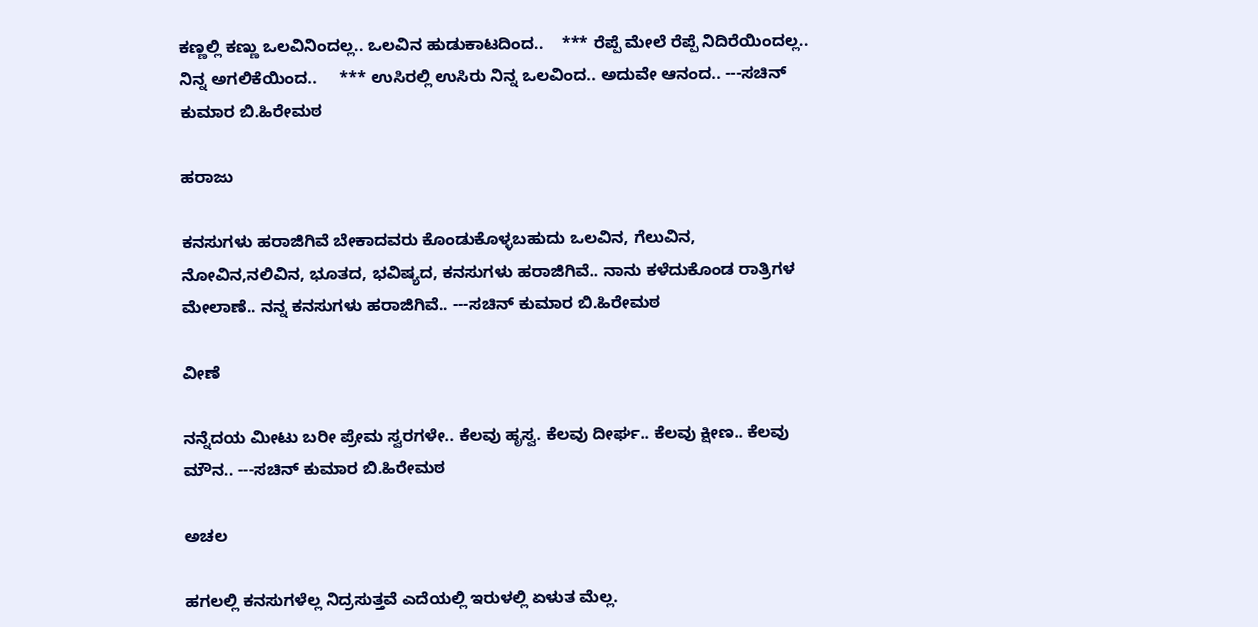ಕಣ್ಣಲ್ಲಿ ಕಣ್ಣು ಒಲವಿನಿಂದಲ್ಲ.. ಒಲವಿನ ಹುಡುಕಾಟದಿಂದ..    *** ರೆಪ್ಪೆ ಮೇಲೆ ರೆಪ್ಪೆ ನಿದಿರೆಯಿಂದಲ್ಲ.. ನಿನ್ನ ಅಗಲಿಕೆಯಿಂದ..     *** ಉಸಿರಲ್ಲಿ ಉಸಿರು ನಿನ್ನ ಒಲವಿಂದ.. ಅದುವೇ ಆನಂದ.. ---ಸಚಿನ್ ಕುಮಾರ ಬಿ.ಹಿರೇಮಠ

ಹರಾಜು

ಕನಸುಗಳು ಹರಾಜಿಗಿವೆ ಬೇಕಾದವರು ಕೊಂಡುಕೊಳ್ಳಬಹುದು ಒಲವಿನ, ಗೆಲುವಿನ, ನೋವಿನ,ನಲಿವಿನ, ಭೂತದ, ಭವಿಷ್ಯದ, ಕನಸುಗಳು ಹರಾಜಿಗಿವೆ.. ನಾನು ಕಳೆದುಕೊಂಡ ರಾತ್ರಿಗಳ ಮೇಲಾಣೆ.. ನನ್ನ ಕನಸುಗಳು ಹರಾಜಿಗಿವೆ.. ---ಸಚಿನ್ ಕುಮಾರ ಬಿ.ಹಿರೇಮಠ

ವೀಣೆ

ನನ್ನೆದಯ ಮೀಟು ಬರೀ ಪ್ರೇಮ ಸ್ವರಗಳೇ.. ಕೆಲವು ಹೃಸ್ವ. ಕೆಲವು ದೀರ್ಘ.. ಕೆಲವು ಕ್ಷೀಣ.. ಕೆಲವು ಮೌನ.. ---ಸಚಿನ್ ಕುಮಾರ ಬಿ.ಹಿರೇಮಠ

ಅಚಲ

ಹಗಲಲ್ಲಿ ಕನಸುಗಳೆಲ್ಲ ನಿದ್ರಸುತ್ತವೆ ಎದೆಯಲ್ಲಿ ಇರುಳಲ್ಲಿ ಏಳುತ ಮೆಲ್ಲ.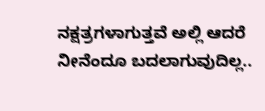ನಕ್ಷತ್ರಗಳಾಗುತ್ತವೆ ಅಲ್ಲಿ ಆದರೆ ನೀನೆಂದೂ ಬದಲಾಗುವುದಿಲ್ಲ..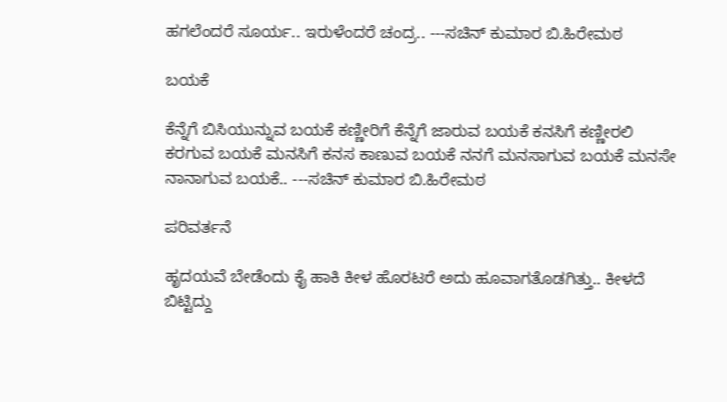ಹಗಲೆಂದರೆ ಸೂರ್ಯ.. ಇರುಳೆಂದರೆ ಚಂದ್ರ.. ---ಸಚಿನ್ ಕುಮಾರ ಬಿ.ಹಿರೇಮಠ

ಬಯಕೆ

ಕೆನ್ನೆಗೆ ಬಿಸಿಯುನ್ನುವ ಬಯಕೆ ಕಣ್ಣೀರಿಗೆ ಕೆನ್ನೆಗೆ ಜಾರುವ ಬಯಕೆ ಕನಸಿಗೆ ಕಣ್ಣೀರಲಿ ಕರಗುವ ಬಯಕೆ ಮನಸಿಗೆ ಕನಸ ಕಾಣುವ ಬಯಕೆ ನನಗೆ ಮನಸಾಗುವ ಬಯಕೆ ಮನಸೇ ನಾನಾಗುವ ಬಯಕೆ.. ---ಸಚಿನ್ ಕುಮಾರ ಬಿ.ಹಿರೇಮಠ

ಪರಿವರ್ತನೆ

ಹೃದಯವೆ ಬೇಡೆಂದು ಕೈ ಹಾಕಿ ಕೀಳ ಹೊರಟರೆ ಅದು ಹೂವಾಗತೊಡಗಿತ್ತು.. ಕೀಳದೆ ಬಿಟ್ಟಿದ್ದು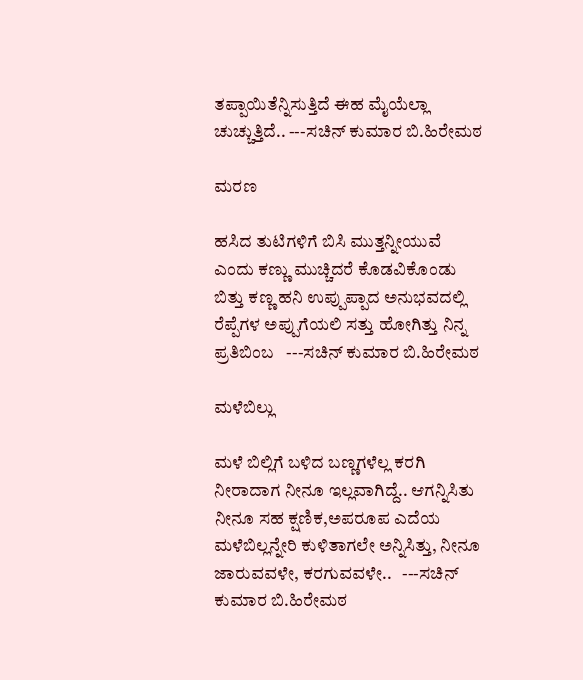ತಪ್ಪಾಯಿತೆನ್ನಿಸುತ್ತಿದೆ ಈಹ ಮೈಯೆಲ್ಲಾ ಚುಚ್ಚುತ್ತಿದೆ.. ---ಸಚಿನ್ ಕುಮಾರ ಬಿ.ಹಿರೇಮಠ

ಮರಣ

ಹಸಿದ ತುಟಿಗಳಿಗೆ ಬಿಸಿ ಮುತ್ತನ್ನೀಯುವೆ ಎಂದು ಕಣ್ಣು ಮುಚ್ಚಿದರೆ ಕೊಡವಿಕೊಂಡು ಬಿತ್ತು ಕಣ್ಣ ಹನಿ ಉಪ್ಪುಪ್ಪಾದ ಅನುಭವದಲ್ಲಿ ರೆಪ್ಪೆಗಳ ಅಪ್ಪುಗೆಯಲಿ ಸತ್ತು ಹೋಗಿತ್ತು ನಿನ್ನ ಪ್ರತಿಬಿಂಬ   ---ಸಚಿನ್ ಕುಮಾರ ಬಿ.ಹಿರೇಮಠ

ಮಳೆಬಿಲ್ಲು

ಮಳೆ ಬಿಲ್ಲಿಗೆ ಬಳಿದ ಬಣ್ಣಗಳೆಲ್ಲ ಕರಗಿ ನೀರಾದಾಗ ನೀನೂ ಇಲ್ಲವಾಗಿದ್ದೆ.. ಆಗನ್ನಿಸಿತು ನೀನೂ ಸಹ ಕ್ಷಣಿಕ,ಅಪರೂಪ ಎದೆಯ ಮಳೆಬಿಲ್ಲನ್ನೇರಿ ಕುಳಿತಾಗಲೇ ಅನ್ನಿಸಿತ್ತು, ನೀನೂ ಜಾರುವವಳೇ, ಕರಗುವವಳೇ..   ---ಸಚಿನ್ ಕುಮಾರ ಬಿ.ಹಿರೇಮಠ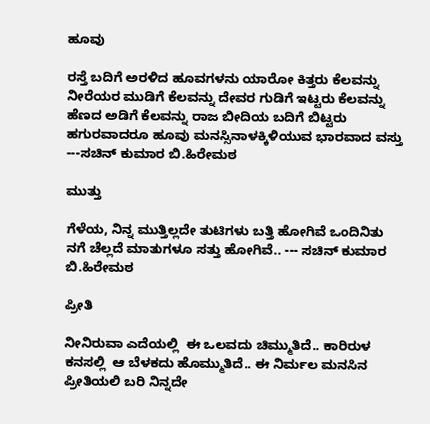ಹೂವು

ರಸ್ತೆ ಬದಿಗೆ ಅರಳಿದ ಹೂವಗಳನು ಯಾರೋ ಕಿತ್ತರು ಕೆಲವನ್ನು ನೀರೆಯರ ಮುಡಿಗೆ ಕೆಲವನ್ನು ದೇವರ ಗುಡಿಗೆ ಇಟ್ಟರು ಕೆಲವನ್ನು ಹೆಣದ ಅಡಿಗೆ ಕೆಲವನ್ನು ರಾಜ ಬೀದಿಯ ಬದಿಗೆ ಬಿಟ್ಟರು ಹಗುರವಾದರೂ ಹೂವು ಮನಸ್ಸಿನಾಳಕ್ಕಿಳಿಯುವ ಭಾರವಾದ ವಸ್ತು ---ಸಚಿನ್ ಕುಮಾರ ಬಿ.ಹಿರೇಮಠ

ಮುತ್ತು

ಗೆಳೆಯ, ನಿನ್ನ ಮುತ್ತಿಲ್ಲದೇ ತುಟಿಗಳು ಬತ್ತಿ ಹೋಗಿವೆ ಒಂದಿನಿತು ನಗೆ ಚೆಲ್ಲದೆ ಮಾತುಗಳೂ ಸತ್ತು ಹೋಗಿವೆ.. --- ಸಚಿನ್ ಕುಮಾರ ಬಿ.ಹಿರೇಮಠ

ಪ್ರೀತಿ

ನೀನಿರುವಾ ಎದೆಯಲ್ಲಿ  ಈ ಒಲವದು ಚಿಮ್ಮುತಿದೆ.. ಕಾರಿರುಳ ಕನಸಲ್ಲಿ  ಆ ಬೆಳಕದು ಹೊಮ್ಮುತಿದೆ.. ಈ ನಿರ್ಮಲ ಮನಸಿನ ಪ್ರೀತಿಯಲಿ ಬರಿ ನಿನ್ನದೇ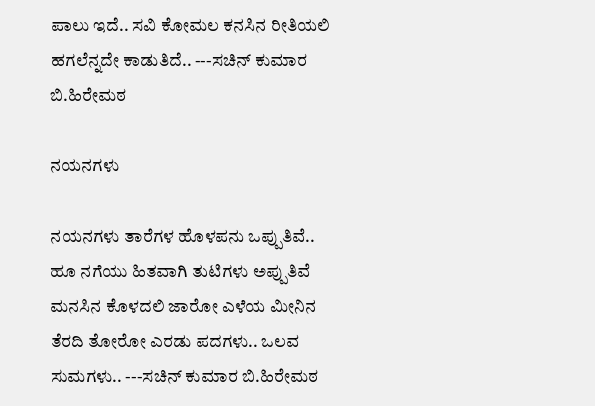ಪಾಲು ಇದೆ.. ಸವಿ ಕೋಮಲ ಕನಸಿನ ರೀತಿಯಲಿ ಹಗಲೆನ್ನದೇ ಕಾಡುತಿದೆ.. ---ಸಚಿನ್ ಕುಮಾರ ಬಿ.ಹಿರೇಮಠ

ನಯನಗಳು

ನಯನಗಳು ತಾರೆಗಳ ಹೊಳಪನು ಒಪ್ಪುತಿವೆ.. ಹೂ ನಗೆಯು ಹಿತವಾಗಿ ತುಟಿಗಳು ಅಪ್ಪುತಿವೆ ಮನಸಿನ ಕೊಳದಲಿ ಜಾರೋ ಎಳೆಯ ಮೀನಿನ ತೆರದಿ ತೋರೋ ಎರಡು ಪದಗಳು.. ಒಲವ ಸುಮಗಳು.. ---ಸಚಿನ್ ಕುಮಾರ ಬಿ.ಹಿರೇಮಠ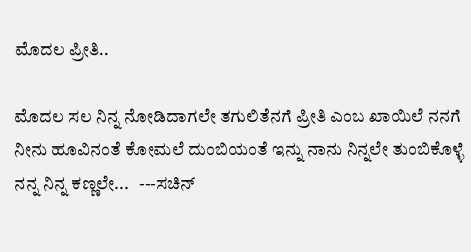ಮೊದಲ ಪ್ರೀತಿ..

ಮೊದಲ ಸಲ ನಿನ್ನ ನೋಡಿದಾಗಲೇ ತಗುಲಿತೆನಗೆ ಪ್ರೀತಿ ಎಂಬ ಖಾಯಿಲೆ ನನಗೆ ನೀನು ಹೂವಿನಂತೆ ಕೋಮಲೆ ದುಂಬಿಯಂತೆ ಇನ್ನು ನಾನು ನಿನ್ನಲೇ ತುಂಬಿಕೊಳ್ಳೆ ನನ್ನ ನಿನ್ನ ಕಣ್ಣಲೇ...   ---ಸಚಿನ್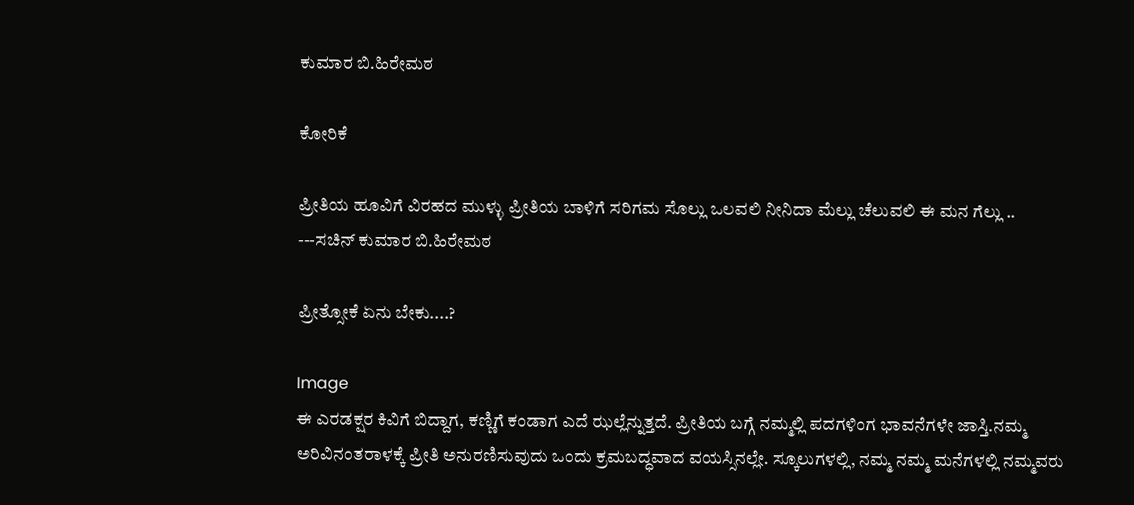ಕುಮಾರ ಬಿ.ಹಿರೇಮಠ

ಕೋರಿಕೆ

ಪ್ರೀತಿಯ ಹೂವಿಗೆ ವಿರಹದ ಮುಳ್ಳು ಪ್ರೀತಿಯ ಬಾಳಿಗೆ ಸರಿಗಮ ಸೊಲ್ಲು ಒಲವಲಿ ನೀನಿದಾ ಮೆಲ್ಲು ಚೆಲುವಲಿ ಈ ಮನ ಗೆಲ್ಲು ..                ---ಸಚಿನ್ ಕುಮಾರ ಬಿ.ಹಿರೇಮಠ

ಪ್ರೀತ್ಸೋಕೆ ಏನು ಬೇಕು....?

Image
ಈ ಎರಡಕ್ಷರ ಕಿವಿಗೆ ಬಿದ್ದಾಗ, ಕಣ್ಣಿಗೆ ಕಂಡಾಗ ಎದೆ ಝಲ್ಲೆನ್ನುತ್ತದೆ. ಪ್ರೀತಿಯ ಬಗ್ಗೆ ನಮ್ಮಲ್ಲಿ ಪದಗಳಿಂಗ ಭಾವನೆಗಳೇ ಜಾಸ್ತಿ.ನಮ್ಮ ಅರಿವಿನಂತರಾಳಕ್ಕೆ ಪ್ರೀತಿ ಅನುರಣಿಸುವುದು ಒಂದು ಕ್ರಮಬದ್ಧವಾದ ವಯಸ್ಸಿನಲ್ಲೇ. ಸ್ಕೂಲುಗಳಲ್ಲಿ, ನಮ್ಮ ನಮ್ಮ ಮನೆಗಳಲ್ಲಿ ನಮ್ಮವರು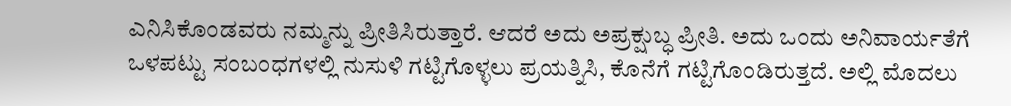ಎನಿಸಿಕೊಂಡವರು ನಮ್ಮನ್ನು ಪ್ರೀತಿಸಿರುತ್ತಾರೆ. ಆದರೆ ಅದು ಅಪ್ರಕ್ಷುಬ್ಧ ಪ್ರೀತಿ. ಅದು ಒಂದು ಅನಿವಾರ್ಯತೆಗೆ ಒಳಪಟ್ಟು ಸಂಬಂಧಗಳಲ್ಲಿ ನುಸುಳಿ ಗಟ್ಟಿಗೊಳ್ಳಲು ಪ್ರಯತ್ನಿಸಿ, ಕೊನೆಗೆ ಗಟ್ಟಿಗೊಂಡಿರುತ್ತದೆ. ಅಲ್ಲಿ ಮೊದಲು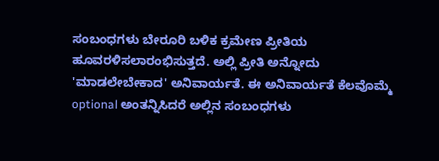ಸಂಬಂಧಗಳು ಬೇರೂರಿ ಬಳಿಕ ಕ್ರಮೇಣ ಪ್ರೀತಿಯ ಹೂವರಳಿಸಲಾರಂಭಿಸುತ್ತದೆ. ಅಲ್ಲಿ ಪ್ರೀತಿ ಅನ್ನೋದು 'ಮಾಡಲೇಬೇಕಾದ' ಅನಿವಾರ್ಯತೆ. ಈ ಅನಿವಾರ್ಯತೆ ಕೆಲವೊಮ್ಮೆ optional ಅಂತನ್ನಿಸಿದರೆ ಅಲ್ಲಿನ ಸಂಬಂಧಗಳು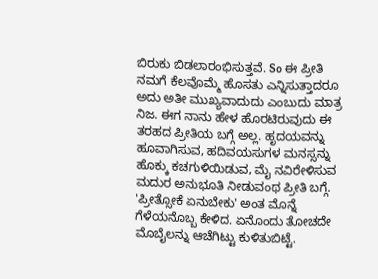ಬಿರುಕು ಬಿಡಲಾರಂಭಿಸುತ್ತವೆ. So ಈ ಪ್ರೀತಿ ನಮಗೆ ಕೆಲವೊಮ್ಮೆ ಹೊಸತು ಎನ್ನಿಸುತ್ತಾದರೂ ಅದು ಅತೀ ಮುಖ್ಯವಾದುದು ಎಂಬುದು ಮಾತ್ರ ನಿಜ. ಈಗ ನಾನು ಹೇಳ ಹೊರಟಿರುವುದು ಈ ತರಹದ ಪ್ರೀತಿಯ ಬಗ್ಗೆ ಅಲ್ಲ. ಹೃದಯವನ್ನು ಹೂವಾಗಿಸುವ, ಹದಿವಯಸುಗಳ ಮನಸ್ಸನ್ನು ಹೊಕ್ಕು ಕಚಗುಳಿಯಿಡುವ, ಮೈ ನವಿರೇಳಿಸುವ ಮದುರ ಅನುಭೂತಿ ನೀಡುವಂಥ ಪ್ರೀತಿ ಬಗ್ಗೆ. 'ಪ್ರೀತ್ಸೋಕೆ ಏನುಬೇಕು' ಅಂತ ಮೊನ್ನೆ ಗೆಳೆಯನೊಬ್ಬ ಕೇಳಿದ. ಏನೊಂದು ತೋಚದೇ ಮೊಬೈಲನ್ನು ಆಚೆಗಿಟ್ಟು ಕುಳಿತುಬಿಟ್ಟೆ.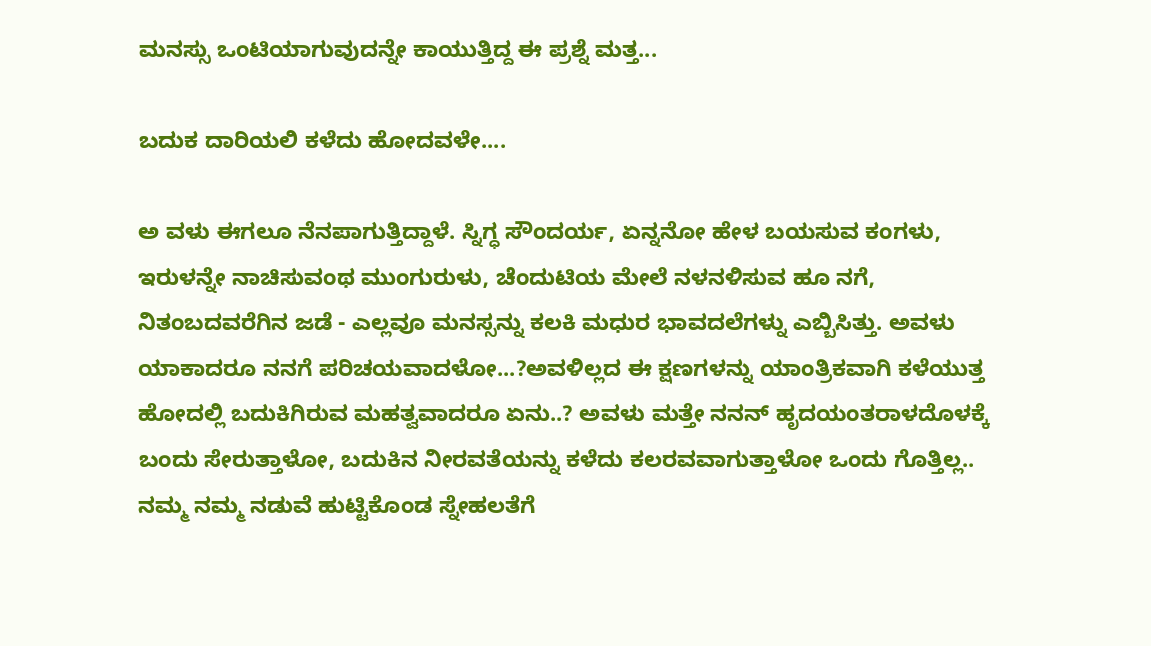ಮನಸ್ಸು ಒಂಟಿಯಾಗುವುದನ್ನೇ ಕಾಯುತ್ತಿದ್ದ ಈ ಪ್ರಶ್ನೆ ಮತ್ತ...

ಬದುಕ ದಾರಿಯಲಿ ಕಳೆದು ಹೋದವಳೇ....

ಅ ವಳು ಈಗಲೂ ನೆನಪಾಗುತ್ತಿದ್ದಾಳೆ. ಸ್ನಿಗ್ಧ ಸೌಂದರ್ಯ, ಏನ್ನನೋ ಹೇಳ ಬಯಸುವ ಕಂಗಳು, ಇರುಳನ್ನೇ ನಾಚಿಸುವಂಥ ಮುಂಗುರುಳು, ಚೆಂದುಟಿಯ ಮೇಲೆ ನಳನಳಿಸುವ ಹೂ ನಗೆ, ನಿತಂಬದವರೆಗಿನ ಜಡೆ - ಎಲ್ಲವೂ ಮನಸ್ಸನ್ನು ಕಲಕಿ ಮಧುರ ಭಾವದಲೆಗಳ್ನು ಎಬ್ಬಿಸಿತ್ತು. ಅವಳು ಯಾಕಾದರೂ ನನಗೆ ಪರಿಚಯವಾದಳೋ...?ಅವಳಿಲ್ಲದ ಈ ಕ್ಷಣಗಳನ್ನು ಯಾಂತ್ರಿಕವಾಗಿ ಕಳೆಯುತ್ತ ಹೋದಲ್ಲಿ ಬದುಕಿಗಿರುವ ಮಹತ್ವವಾದರೂ ಏನು..? ಅವಳು ಮತ್ತೇ ನನನ್ ಹೃದಯಂತರಾಳದೊಳಕ್ಕೆ ಬಂದು ಸೇರುತ್ತಾಳೋ, ಬದುಕಿನ ನೀರವತೆಯನ್ನು ಕಳೆದು ಕಲರವವಾಗುತ್ತಾಳೋ ಒಂದು ಗೊತ್ತಿಲ್ಲ.. ನಮ್ಮ ನಮ್ಮ ನಡುವೆ ಹುಟ್ಟಿಕೊಂಡ ಸ್ನೇಹಲತೆಗೆ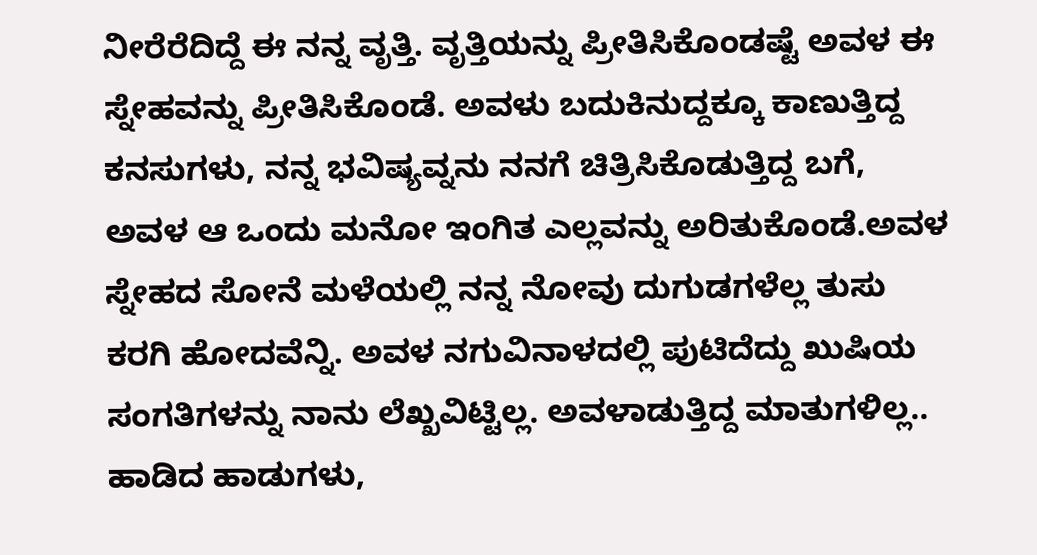ನೀರೆರೆದಿದ್ದೆ ಈ ನನ್ನ ವೃತ್ತಿ. ವೃತ್ತಿಯನ್ನು ಪ್ರೀತಿಸಿಕೊಂಡಷ್ಟೆ ಅವಳ ಈ ಸ್ನೇಹವನ್ನು ಪ್ರೀತಿಸಿಕೊಂಡೆ. ಅವಳು ಬದುಕಿನುದ್ದಕ್ಕೂ ಕಾಣುತ್ತಿದ್ದ ಕನಸುಗಳು, ನನ್ನ ಭವಿಷ್ಯವ್ನನು ನನಗೆ ಚಿತ್ರಿಸಿಕೊಡುತ್ತಿದ್ದ ಬಗೆ, ಅವಳ ಆ ಒಂದು ಮನೋ ಇಂಗಿತ ಎಲ್ಲವನ್ನು ಅರಿತುಕೊಂಡೆ.ಅವಳ ಸ್ನೇಹದ ಸೋನೆ ಮಳೆಯಲ್ಲಿ ನನ್ನ ನೋವು ದುಗುಡಗಳೆಲ್ಲ ತುಸು ಕರಗಿ ಹೋದವೆನ್ನಿ. ಅವಳ ನಗುವಿನಾಳದಲ್ಲಿ ಪುಟಿದೆದ್ದು ಖುಷಿಯ ಸಂಗತಿಗಳನ್ನು ನಾನು ಲೆಖ್ಖವಿಟ್ಟಿಲ್ಲ. ಅವಳಾಡುತ್ತಿದ್ದ ಮಾತುಗಳಿಲ್ಲ.. ಹಾಡಿದ ಹಾಡುಗಳು,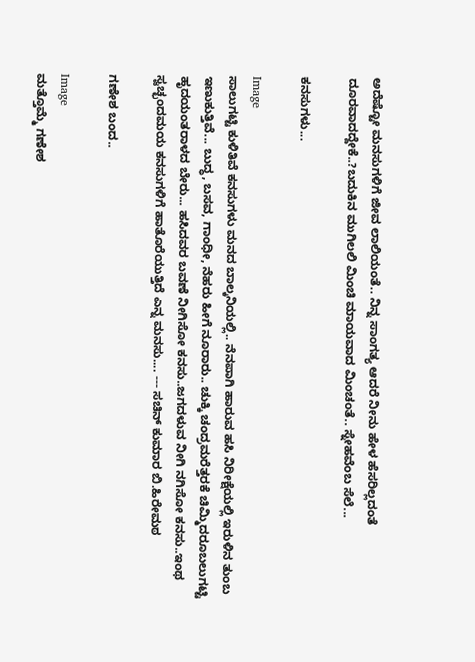ಅದೆಷ್ಟೋ ಮನಸುಗಳಿಗೆ ಜೀವ ಲಾಲಿಯಂತೆ.. ನಿನ್ನ ಸಾಂಗತ್ಯ ಆದರೆ ನೀನು ಹೇಳ ಹೆಸರಿಲ್ಲದಂತೆ ದೂರವಾದದ್ದೇಕೆ..?ಬದುಕಿನ ಮುಗಿಲಲಿ ಮಿಂಚಿ ಮಾಯವಾದ ಮಿಂಚಂತೆ.. ಸ್ನೇಹವೆಂಬ ಸೆಲೆ...

ಕನಸುಗಳು...

Image
ಸಾಲುಗಟ್ಟಿ ಕುಳಿತಿವೆ ಕನಸುಗಳು ಮನದ ಬಾಲ್ಕನಿಯಲ್ಲಿ.. ನೆನಪಾಗಿ ಹಾರುವ ಹಸಿ ನಿರೀಕ್ಷೆಯಲ್ಲಿ ಇರುಳಿನ ತುಂಬ ಇಣುಕುತ್ತಿವೆ... ಬುದ್ಧ, ಬಸವ, ಗಾಂಧೀ, ನೆಹರು ಹೀಗೆ ನೂರಾರು.. ಚುಕ್ಕಿ ಚಂದ್ರಮರೆತ್ತರಕೆ ಚಿಮ್ಮಿದರೂಬಲುಗಟ್ಟಿ ಹೃದಯಂತರಾಳದ ಬೇರು... ಹಸಿದವರ ಬವಣೆ ನೀಗಿಸೋ ಕನಸು..ಜಗದಳುವ ನೀಗಿ ನಗಿಸೋ ಕನಸು..ಇಂಥ ಸ್ವಚ್ಛಂದಮಯ ಕನಸುಗಳಿಗೆ ಹಾತೊರೆಯುತ್ತಿದೆ ಎನ್ನ ಮನಸು.... --- ಸಚಿನ್ ಕುಮಾರ ಬಿ.ಹಿರೇಮಠ

ಗಣೇಶ ಬಂದ..

Image
ಮತ್ತೊಮ್ಮೆ ಗಣೇಶ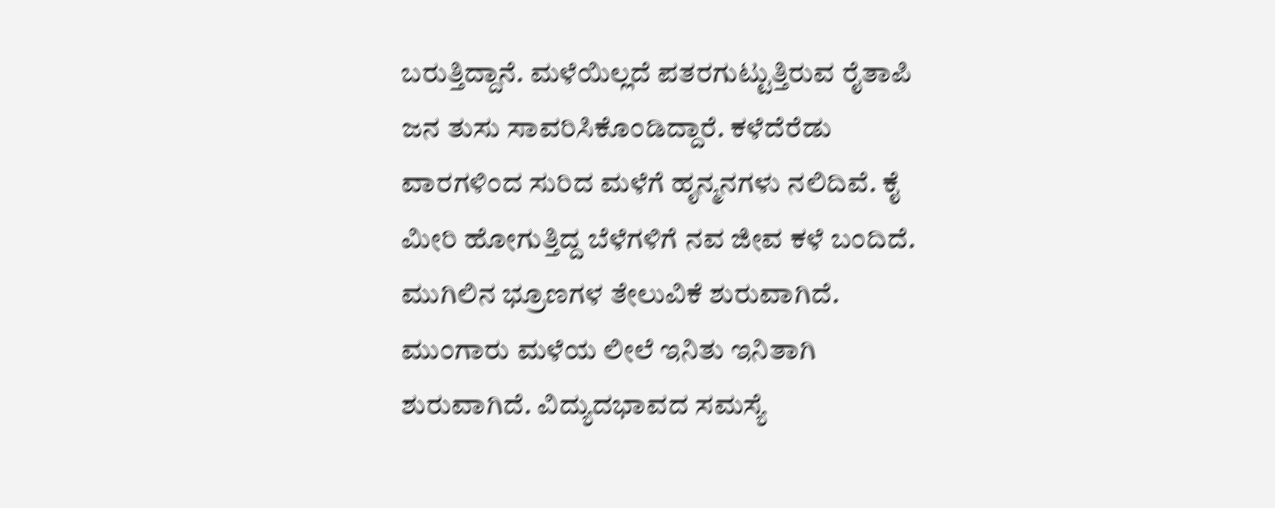ಬರುತ್ತಿದ್ದಾನೆ. ಮಳೆಯಿಲ್ಲದೆ ಪತರಗುಟ್ಟುತ್ತಿರುವ ರೈತಾಪಿ ಜನ ತುಸು ಸಾವರಿಸಿಕೊಂಡಿದ್ದಾರೆ. ಕಳೆದೆರೆಡು ವಾರಗಳಿಂದ ಸುರಿದ ಮಳೆಗೆ ಹೃನ್ಮನಗಳು ನಲಿದಿವೆ. ಕೈ ಮೀರಿ ಹೋಗುತ್ತಿದ್ದ ಬೆಳೆಗಳಿಗೆ ನವ ಜೀವ ಕಳೆ ಬಂದಿದೆ. ಮುಗಿಲಿನ ಭ್ರೂಣಗಳ ತೇಲುವಿಕೆ ಶುರುವಾಗಿದೆ. ಮುಂಗಾರು ಮಳೆಯ ಲೀಲೆ ಇನಿತು ಇನಿತಾಗಿ ಶುರುವಾಗಿದೆ. ವಿದ್ಯುದಭಾವದ ಸಮಸ್ಯೆ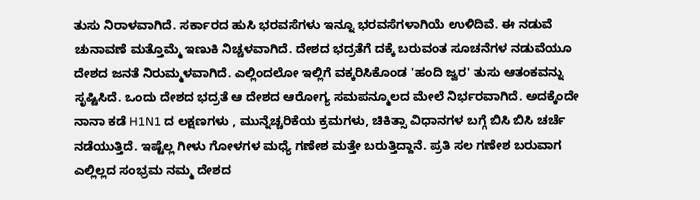ತುಸು ನಿರಾಳವಾಗಿದೆ. ಸರ್ಕಾರದ ಹುಸಿ ಭರವಸೆಗಳು ಇನ್ನೂ ಭರವಸೆಗಳಾಗಿಯೆ ಉಳಿದಿವೆ. ಈ ನಡುವೆ ಚುನಾವಣೆ ಮತ್ತೊಮ್ಮೆ ಇಣುಕಿ ನಿಚ್ಚಳವಾಗಿದೆ. ದೇಶದ ಭದ್ರತೆಗೆ ದಕ್ಕೆ ಬರುವಂತ ಸೂಚನೆಗಳ ನಡುವೆಯೂ ದೇಶದ ಜನತೆ ನಿರುಮ್ಮಳವಾಗಿದೆ. ಎಲ್ಲಿಂದಲೋ ಇಲ್ಲಿಗೆ ವಕ್ಕರಿಸಿಕೊಂಡ 'ಹಂದಿ ಜ್ವರ' ತುಸು ಆತಂಕವನ್ನು ಸೃಷ್ಟಿಸಿದೆ. ಒಂದು ದೇಶದ ಭದ್ರತೆ ಆ ದೇಶದ ಆರೋಗ್ಯ ಸಮಪನ್ಮೂಲದ ಮೇಲೆ ನಿರ್ಭರವಾಗಿದೆ. ಅದಕ್ಕೆಂದೇ ನಾನಾ ಕಡೆ H1N1 ದ ಲಕ್ಷಣಗಳು , ಮುನ್ನೆಚ್ಚರಿಕೆಯ ಕ್ರಮಗಳು, ಚಿಕಿತ್ಸಾ ವಿಧಾನಗಳ ಬಗ್ಗೆ ಬಿಸಿ ಬಿಸಿ ಚರ್ಚೆ ನಡೆಯುತ್ತಿದೆ. ಇಷ್ಟೆಲ್ಲ ಗೀಳು ಗೋಳಗಳ ಮಧ್ಯೆ ಗಣೇಶ ಮತ್ತೇ ಬರುತ್ತಿದ್ದಾನೆ. ಪ್ರತಿ ಸಲ ಗಣೇಶ ಬರುವಾಗ ಎಲ್ಲಿಲ್ಲದ ಸಂಭ್ರಮ ನಮ್ಮ ದೇಶದ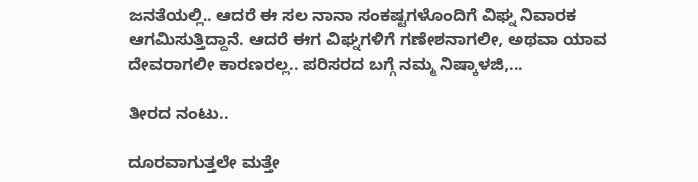ಜನತೆಯಲ್ಲಿ.. ಆದರೆ ಈ ಸಲ ನಾನಾ ಸಂಕಷ್ಟಗಳೊಂದಿಗೆ ವಿಘ್ನ ನಿವಾರಕ ಆಗಮಿಸುತ್ತಿದ್ದಾನೆ. ಆದರೆ ಈಗ ವಿಘ್ನಗಳಿಗೆ ಗಣೇಶನಾಗಲೀ, ಅಥವಾ ಯಾವ ದೇವರಾಗಲೀ ಕಾರಣರಲ್ಲ.. ಪರಿಸರದ ಬಗ್ಗೆ ನಮ್ಮ ನಿಷ್ಕಾಳಜಿ,...

ತೀರದ ನಂಟು..

ದೂರವಾಗುತ್ತಲೇ ಮತ್ತೇ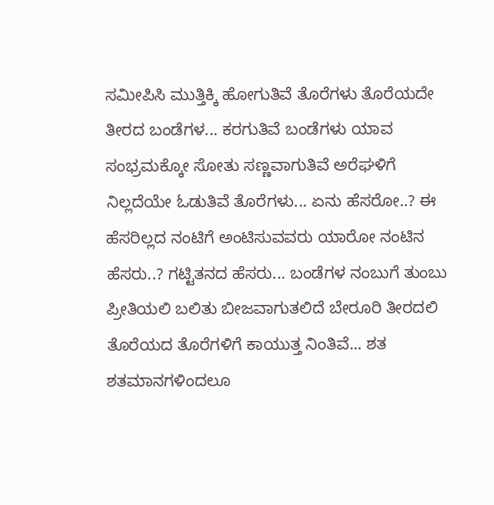ಸಮೀಪಿಸಿ ಮುತ್ತಿಕ್ಕಿ ಹೋಗುತಿವೆ ತೊರೆಗಳು ತೊರೆಯದೇ ತೀರದ ಬಂಡೆಗಳ... ಕರಗುತಿವೆ ಬಂಡೆಗಳು ಯಾವ ಸಂಭ್ರಮಕ್ಕೋ ಸೋತು ಸಣ್ಣವಾಗುತಿವೆ ಅರೆಘಳಿಗೆ ನಿಲ್ಲದೆಯೇ ಓಡುತಿವೆ ತೊರೆಗಳು... ಏನು ಹೆಸರೋ..? ಈ ಹೆಸರಿಲ್ಲದ ನಂಟಿಗೆ ಅಂಟಿಸುವವರು ಯಾರೋ ನಂಟಿನ ಹೆಸರು..? ಗಟ್ಟಿತನದ ಹೆಸರು... ಬಂಡೆಗಳ ನಂಬುಗೆ ತುಂಬು ಪ್ರೀತಿಯಲಿ ಬಲಿತು ಬೀಜವಾಗುತಲಿದೆ ಬೇರೂರಿ ತೀರದಲಿ ತೊರೆಯದ ತೊರೆಗಳಿಗೆ ಕಾಯುತ್ತ ನಿಂತಿವೆ... ಶತ ಶತಮಾನಗಳಿಂದಲೂ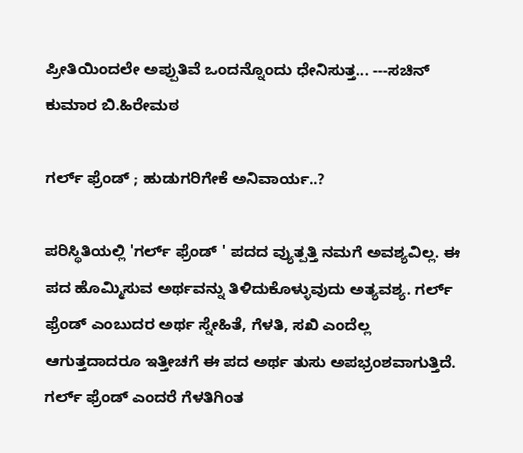ಪ್ರೀತಿಯಿಂದಲೇ ಅಪ್ಪುತಿವೆ ಒಂದನ್ನೊಂದು ಧೇನಿಸುತ್ತ... ---ಸಚಿನ್ ಕುಮಾರ ಬಿ.ಹಿರೇಮಠ

ಗರ್ಲ್ ಫ್ರೆಂಡ್ ; ಹುಡುಗರಿಗೇಕೆ ಅನಿವಾರ್ಯ..?

ಪರಿಸ್ಥಿತಿಯಲ್ಲಿ 'ಗರ್ಲ್ ಫ್ರೆಂಡ್ ' ಪದದ ವ್ಯುತ್ಪತ್ತಿ ನಮಗೆ ಅವಶ್ಯವಿಲ್ಲ. ಈ ಪದ ಹೊಮ್ಮಿಸುವ ಅರ್ಥವನ್ನು ತಿಳಿದುಕೊಳ್ಳುವುದು ಅತ್ಯವಶ್ಯ. ಗರ್ಲ್ ಫ್ರೆಂಡ್ ಎಂಬುದರ ಅರ್ಥ ಸ್ನೇಹಿತೆ, ಗೆಳತಿ, ಸಖಿ ಎಂದೆಲ್ಲ ಆಗುತ್ತದಾದರೂ ಇತ್ತೀಚಗೆ ಈ ಪದ ಅರ್ಥ ತುಸು ಅಪಭ್ರಂಶವಾಗುತ್ತಿದೆ. ಗರ್ಲ್ ಫ್ರೆಂಡ್ ಎಂದರೆ ಗೆಳತಿಗಿಂತ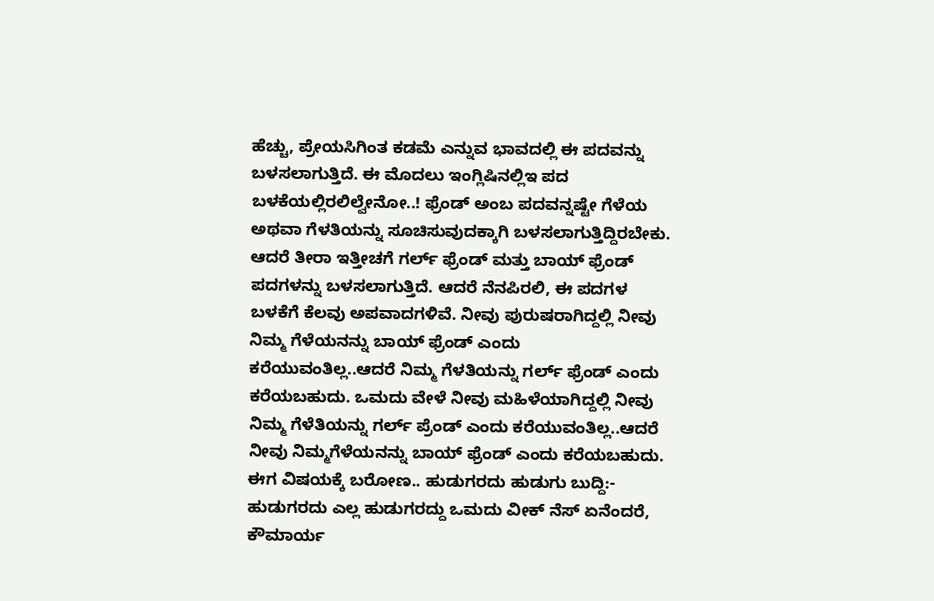ಹೆಚ್ಚು, ಪ್ರೇಯಸಿಗಿಂತ ಕಡಮೆ ಎನ್ನುವ ಭಾವದಲ್ಲಿ ಈ ಪದವನ್ನು ಬಳಸಲಾಗುತ್ತಿದೆ. ಈ ಮೊದಲು ಇಂಗ್ಲಿಷಿನಲ್ಲಿಇ ಪದ ಬಳಕೆಯಲ್ಲಿರಲಿಲ್ವೇನೋ..! ಫ್ರೆಂಡ್ ಅಂಬ ಪದವನ್ನಷ್ಟೇ ಗೆಳೆಯ ಅಥವಾ ಗೆಳತಿಯನ್ನು ಸೂಚಿಸುವುದಕ್ಕಾಗಿ ಬಳಸಲಾಗುತ್ತಿದ್ದಿರಬೇಕು. ಆದರೆ ತೀರಾ ಇತ್ತೀಚಗೆ ಗರ್ಲ್ ಫ್ರೆಂಡ್ ಮತ್ತು ಬಾಯ್ ಫ್ರೆಂಡ್ ಪದಗಳನ್ನು ಬಳಸಲಾಗುತ್ತಿದೆ. ಆದರೆ ನೆನಪಿರಲಿ, ಈ ಪದಗಳ ಬಳಕೆಗೆ ಕೆಲವು ಅಪವಾದಗಳಿವೆ. ನೀವು ಪುರುಷರಾಗಿದ್ದಲ್ಲಿ ನೀವು ನಿಮ್ಮ ಗೆಳೆಯನನ್ನು ಬಾಯ್ ಫ್ರೆಂಡ್ ಎಂದು ಕರೆಯುವಂತಿಲ್ಲ..ಆದರೆ ನಿಮ್ಮ ಗೆಳತಿಯನ್ನು ಗರ್ಲ್ ಫ್ರೆಂಡ್ ಎಂದು ಕರೆಯಬಹುದು. ಒಮದು ವೇಳೆ ನೀವು ಮಹಿಳೆಯಾಗಿದ್ದಲ್ಲಿ ನೀವು ನಿಮ್ಮ ಗೆಳೆತಿಯನ್ನು ಗರ್ಲ್ ಪ್ರೆಂಡ್ ಎಂದು ಕರೆಯುವಂತಿಲ್ಲ..ಆದರೆ ನೀವು ನಿಮ್ಮಗೆಳೆಯನನ್ನು ಬಾಯ್ ಫ್ರೆಂಡ್ ಎಂದು ಕರೆಯಬಹುದು. ಈಗ ವಿಷಯಕ್ಕೆ ಬರೋಣ.. ಹುಡುಗರದು ಹುಡುಗು ಬುದ್ದಿ:- ಹುಡುಗರದು ಎಲ್ಲ ಹುಡುಗರದ್ದು ಒಮದು ವೀಕ್ ನೆಸ್ ಏನೆಂದರೆ, ಕೌಮಾರ್ಯ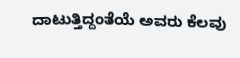ದಾಟುತ್ತಿದ್ದಂತೆಯೆ ಅವರು ಕೆಲವು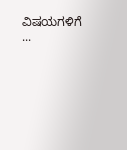ವಿಷಯಗಳಿಗೆ ...